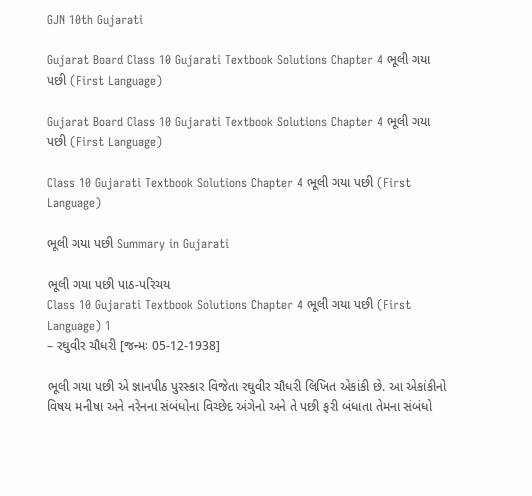GJN 10th Gujarati

Gujarat Board Class 10 Gujarati Textbook Solutions Chapter 4 ભૂલી ગયા પછી (First Language)

Gujarat Board Class 10 Gujarati Textbook Solutions Chapter 4 ભૂલી ગયા પછી (First Language)

Class 10 Gujarati Textbook Solutions Chapter 4 ભૂલી ગયા પછી (First Language)

ભૂલી ગયા પછી Summary in Gujarati

ભૂલી ગયા પછી પાઠ-પરિચય
Class 10 Gujarati Textbook Solutions Chapter 4 ભૂલી ગયા પછી (First Language) 1
– રઘુવીર ચૌધરી [જન્મઃ 05-12-1938]

ભૂલી ગયા પછી એ જ્ઞાનપીઠ પુરસ્કાર વિજેતા રઘુવીર ચૌધરી લિખિત એકાંકી છે. આ એકાંકીનો વિષય મનીષા અને નરેનના સંબંધોના વિચ્છેદ અંગેનો અને તે પછી ફરી બંધાતા તેમના સંબંધો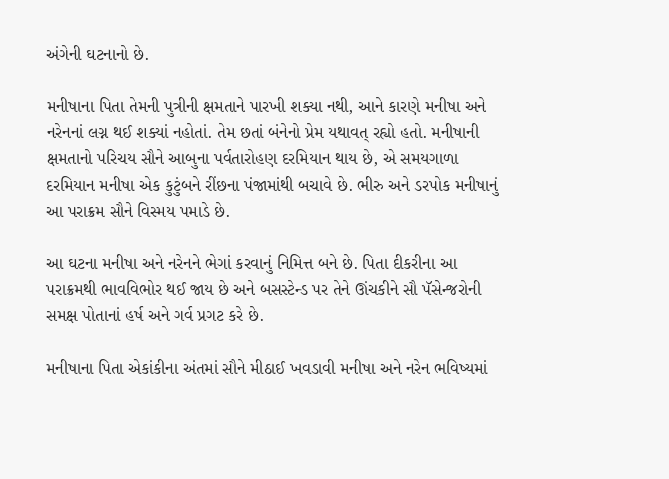અંગેની ઘટનાનો છે.

મનીષાના પિતા તેમની પુત્રીની ક્ષમતાને પારખી શક્યા નથી, આને કારણે મનીષા અને નરેનનાં લગ્ન થઈ શક્યાં નહોતાં. તેમ છતાં બંનેનો પ્રેમ યથાવત્ રહ્યો હતો. મનીષાની ક્ષમતાનો પરિચય સૌને આબુના પર્વતારોહણ દરમિયાન થાય છે, એ સમયગાળા દરમિયાન મનીષા એક કુટુંબને રીંછના પંજામાંથી બચાવે છે. ભીરુ અને ડરપોક મનીષાનું આ પરાક્રમ સૌને વિસ્મય પમાડે છે.

આ ઘટના મનીષા અને નરેનને ભેગાં કરવાનું નિમિત્ત બને છે. પિતા દીકરીના આ પરાક્રમથી ભાવવિભોર થઈ જાય છે અને બસસ્ટેન્ડ પર તેને ઊંચકીને સૌ પૅસેન્જરોની સમક્ષ પોતાનાં હર્ષ અને ગર્વ પ્રગટ કરે છે.

મનીષાના પિતા એકાંકીના અંતમાં સૌને મીઠાઈ ખવડાવી મનીષા અને નરેન ભવિષ્યમાં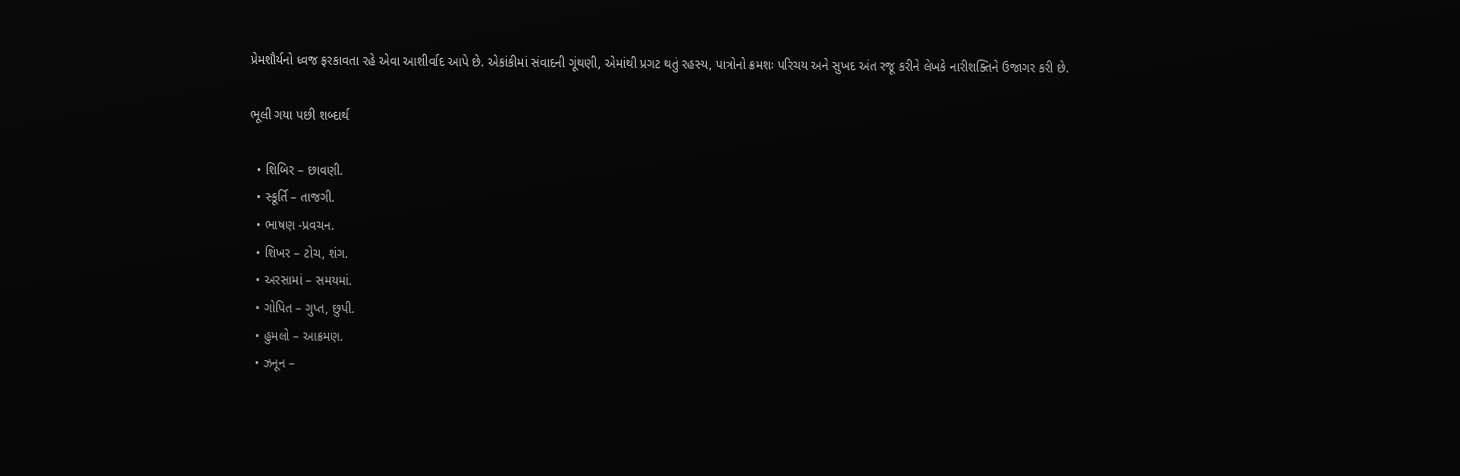પ્રેમશૌર્યનો ધ્વજ ફરકાવતા રહે એવા આશીર્વાદ આપે છે. એકાંકીમાં સંવાદની ગૂંથણી, એમાંથી પ્રગટ થતું રહસ્ય, પાત્રોનો ક્રમશઃ પરિચય અને સુખદ અંત રજૂ કરીને લેખકે નારીશક્તિને ઉજાગર કરી છે.

ભૂલી ગયા પછી શબ્દાર્થ

  • શિબિર – છાવણી.
  • સ્કૂર્તિ – તાજગી.
  • ભાષણ -પ્રવચન.
  • શિખર – ટોચ, શંગ.
  • અરસામાં – સમયમાં.
  • ગોપિત – ગુપ્ત, છુપી.
  • હુમલો – આક્રમણ.
  • ઝનૂન –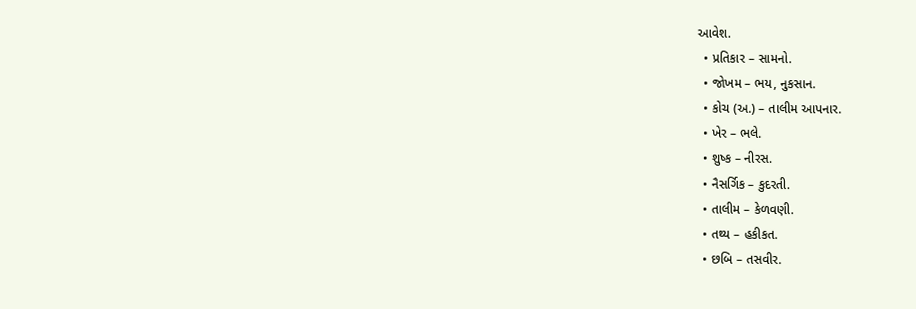આવેશ.
  • પ્રતિકાર – સામનો.
  • જોખમ – ભય, નુકસાન.
  • કોચ (અ.) – તાલીમ આપનાર.
  • ખેર – ભલે.
  • શુષ્ક – નીરસ.
  • નૈસર્ગિક – કુદરતી.
  • તાલીમ – કેળવણી.
  • તથ્ય – હકીકત.
  • છબિ – તસવીર.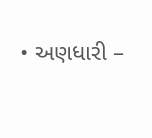• અણધારી –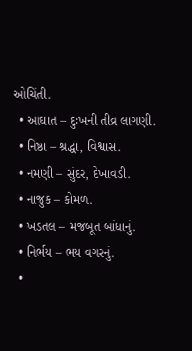ઓચિંતી.
  • આઘાત – દુઃખની તીવ્ર લાગણી.
  • નિષ્ઠા – શ્રદ્ધા, વિશ્વાસ.
  • નમણી – સુંદર, દેખાવડી.
  • નાજુક – કોમળ.
  • ખડતલ – મજબૂત બાંધાનું.
  • નિર્ભય – ભય વગરનું.
  •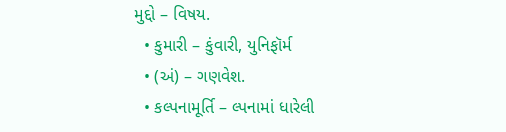મુદ્દો – વિષય.
  • કુમારી – કુંવારી, યુનિફૉર્મ
  • (અં) – ગણવેશ.
  • કલ્પનામૂર્તિ – લ્પનામાં ધારેલી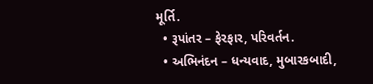મૂર્તિ.
  • રૂપાંતર – ફેરફાર, પરિવર્તન.
  • અભિનંદન – ધન્યવાદ, મુબારકબાદી,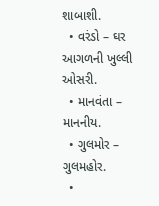શાબાશી.
  • વરંડો – ઘર આગળની ખુલ્લી ઓસરી.
  • માનવંતા – માનનીય.
  • ગુલમોર – ગુલમહોર.
  •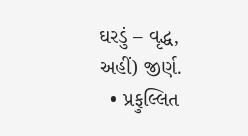ઘરડું – વૃદ્ધ, અહીં) જીર્ણ.
  • પ્રફુલ્લિત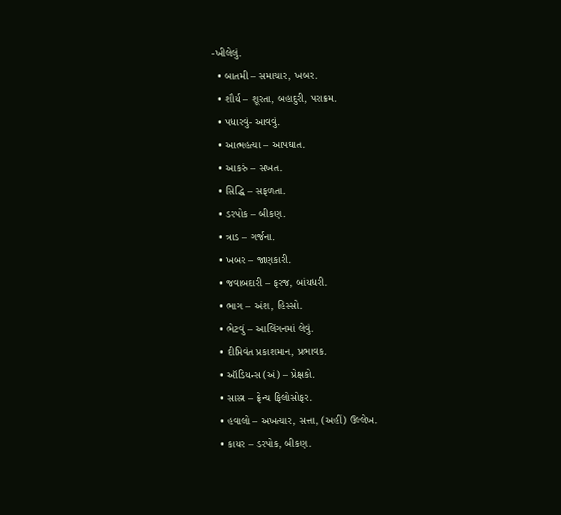-ખીલેલું.
  • બાતમી – સમાચાર, ખબર.
  • શૌર્ય – શૂરતા, બહાદુરી, પરાક્રમ.
  • પધારવું- આવવું.
  • આત્મહત્યા – આપઘાત.
  • આકરું – સખત.
  • સિદ્ધિ – સફળતા.
  • ડરપોક – બીકણ.
  • ત્રાડ – ગર્જના.
  • ખબર – જાણકારી.
  • જવાબદારી – ફરજ, બાંયધરી.
  • ભાગ – અંશ, હિસ્સો.
  • ભેટવું – આલિંગનમાં લેવું.
  • દીપ્તિવંત પ્રકાશમાન, પ્રભાવક.
  • ઑડિયન્સ (અં) – પ્રેક્ષકો.
  • સાસ્ત્ર – ફ્રેન્ચ ફિલોસોફર.
  • હવાલો – અખત્યાર, સત્તા, (અહીં) ઉલ્લેખ.
  • કાયર – ડરપોક, બીકણ.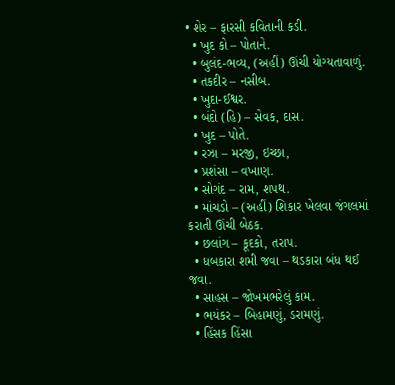• શેર – ફારસી કવિતાની કડી.
  • ખુદ કો – પોતાને.
  • બુલંદ-ભવ્ય, (અહીં) ઊંચી યોગ્યતાવાળું.
  • તકદીર – નસીબ.
  • ખુદા-ઈશ્વર.
  • બંદો (હિ) – સેવક, દાસ.
  • ખુદ – પોતે.
  • રઝા – મરજી, ઇચ્છા,
  • પ્રશંસા – વખાણ.
  • સોગંદ – રામ, શપથ.
  • માંચડો – (અહીં) શિકાર ખેલવા જંગલમાં કરાતી ઊંચી બેઠક.
  • છલાંગ – કૂદકો, તરાપ.
  • ધબકારા શમી જવા – થડકારા બંધ થઈ જવા.
  • સાહસ – જોખમભરેલું કામ.
  • ભયંકર – બિહામણું, ડરામણું.
  • હિંસક હિંસા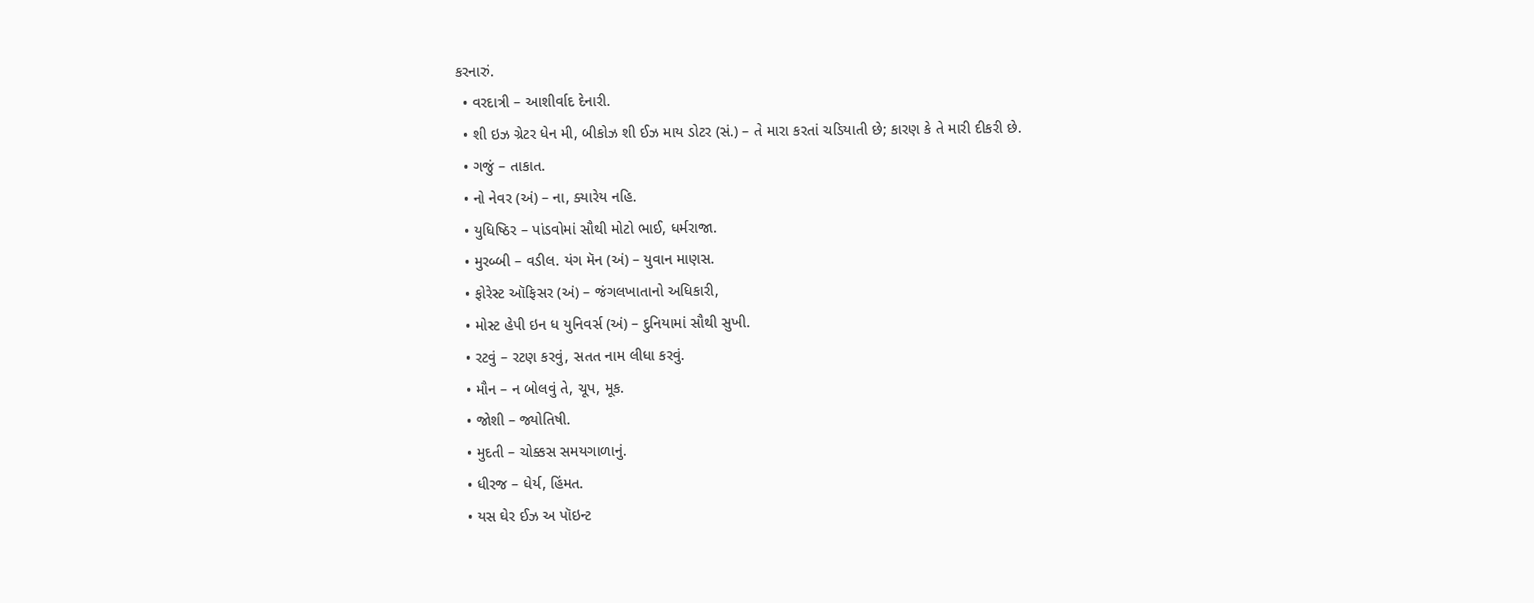કરનારું.
  • વરદાત્રી – આશીર્વાદ દેનારી.
  • શી ઇઝ ગ્રેટર ધેન મી, બીકોઝ શી ઈઝ માય ડોટર (સં.) – તે મારા કરતાં ચડિયાતી છે; કારણ કે તે મારી દીકરી છે.
  • ગજું – તાકાત.
  • નો નેવર (અં) – ના, ક્યારેય નહિ.
  • યુધિષ્ઠિર – પાંડવોમાં સૌથી મોટો ભાઈ, ધર્મરાજા.
  • મુરબ્બી – વડીલ. યંગ મૅન (અં) – યુવાન માણસ.
  • ફોરેસ્ટ ઑફિસર (અં) – જંગલખાતાનો અધિકારી,
  • મોસ્ટ હેપી ઇન ધ યુનિવર્સ (અં) – દુનિયામાં સૌથી સુખી.
  • રટવું – રટણ કરવું, સતત નામ લીધા કરવું.
  • મૌન – ન બોલવું તે, ચૂપ, મૂક.
  • જોશી – જ્યોતિષી.
  • મુદતી – ચોક્કસ સમયગાળાનું.
  • ધીરજ – ધેર્ય, હિંમત.
  • યસ ઘેર ઈઝ અ પૉઇન્ટ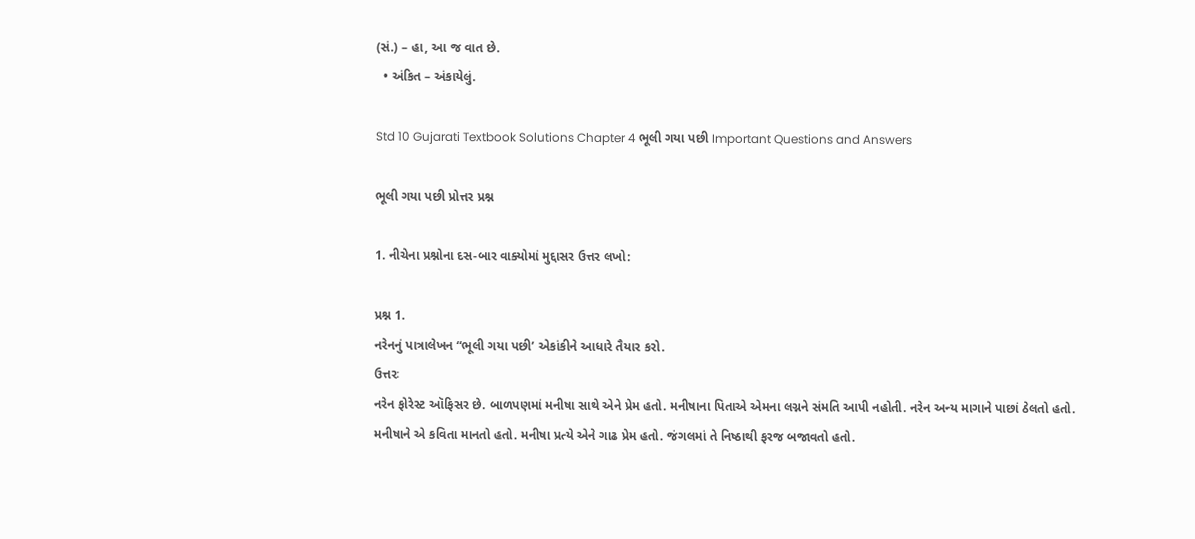(સં.) – હા, આ જ વાત છે.
  • અંકિત – અંકાયેલું.

Std 10 Gujarati Textbook Solutions Chapter 4 ભૂલી ગયા પછી Important Questions and Answers

ભૂલી ગયા પછી પ્રોત્તર પ્રશ્ન

1. નીચેના પ્રશ્નોના દસ-બાર વાક્યોમાં મુદ્દાસર ઉત્તર લખો:

પ્રશ્ન 1.
નરેનનું પાત્રાલેખન “ભૂલી ગયા પછી’ એકાંકીને આધારે તૈયાર કરો.
ઉત્તરઃ
નરેન ફોરેસ્ટ ઑફિસર છે. બાળપણમાં મનીષા સાથે એને પ્રેમ હતો. મનીષાના પિતાએ એમના લગ્નને સંમતિ આપી નહોતી. નરેન અન્ય માગાને પાછાં ઠેલતો હતો. મનીષાને એ કવિતા માનતો હતો. મનીષા પ્રત્યે એને ગાઢ પ્રેમ હતો. જંગલમાં તે નિષ્ઠાથી ફરજ બજાવતો હતો.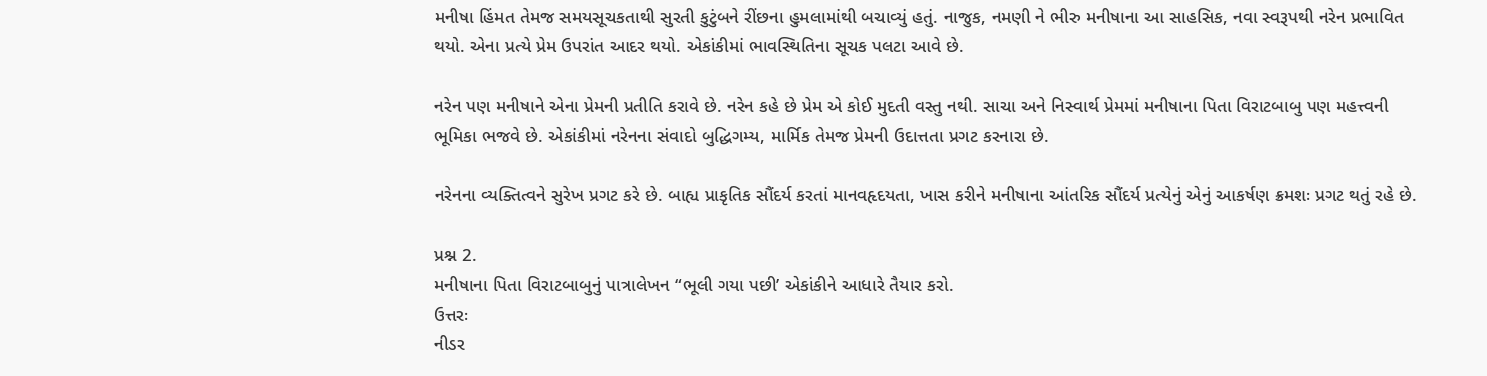મનીષા હિંમત તેમજ સમયસૂચકતાથી સુરતી કુટુંબને રીંછના હુમલામાંથી બચાવ્યું હતું. નાજુક, નમણી ને ભીરુ મનીષાના આ સાહસિક, નવા સ્વરૂપથી નરેન પ્રભાવિત થયો. એના પ્રત્યે પ્રેમ ઉપરાંત આદર થયો. એકાંકીમાં ભાવસ્થિતિના સૂચક પલટા આવે છે.

નરેન પણ મનીષાને એના પ્રેમની પ્રતીતિ કરાવે છે. નરેન કહે છે પ્રેમ એ કોઈ મુદતી વસ્તુ નથી. સાચા અને નિસ્વાર્થ પ્રેમમાં મનીષાના પિતા વિરાટબાબુ પણ મહત્ત્વની ભૂમિકા ભજવે છે. એકાંકીમાં નરેનના સંવાદો બુદ્ધિગમ્ય, માર્મિક તેમજ પ્રેમની ઉદાત્તતા પ્રગટ કરનારા છે.

નરેનના વ્યક્તિત્વને સુરેખ પ્રગટ કરે છે. બાહ્ય પ્રાકૃતિક સૌંદર્ય કરતાં માનવહૃદયતા, ખાસ કરીને મનીષાના આંતરિક સૌંદર્ય પ્રત્યેનું એનું આકર્ષણ ક્રમશઃ પ્રગટ થતું રહે છે.

પ્રશ્ન 2.
મનીષાના પિતા વિરાટબાબુનું પાત્રાલેખન “ભૂલી ગયા પછી’ એકાંકીને આધારે તૈયાર કરો.
ઉત્તરઃ
નીડર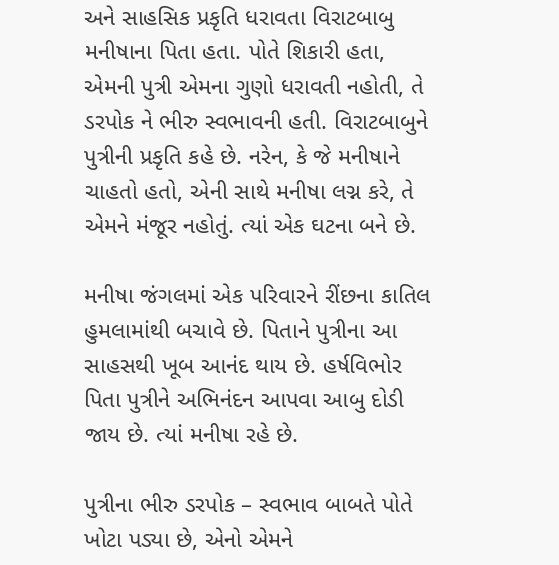અને સાહસિક પ્રકૃતિ ધરાવતા વિરાટબાબુ મનીષાના પિતા હતા. પોતે શિકારી હતા, એમની પુત્રી એમના ગુણો ધરાવતી નહોતી, તે ડરપોક ને ભીરુ સ્વભાવની હતી. વિરાટબાબુને પુત્રીની પ્રકૃતિ કહે છે. નરેન, કે જે મનીષાને ચાહતો હતો, એની સાથે મનીષા લગ્ન કરે, તે એમને મંજૂર નહોતું. ત્યાં એક ઘટના બને છે.

મનીષા જંગલમાં એક પરિવારને રીંછના કાતિલ હુમલામાંથી બચાવે છે. પિતાને પુત્રીના આ સાહસથી ખૂબ આનંદ થાય છે. હર્ષવિભોર પિતા પુત્રીને અભિનંદન આપવા આબુ દોડી જાય છે. ત્યાં મનીષા રહે છે.

પુત્રીના ભીરુ ડરપોક – સ્વભાવ બાબતે પોતે ખોટા પડ્યા છે, એનો એમને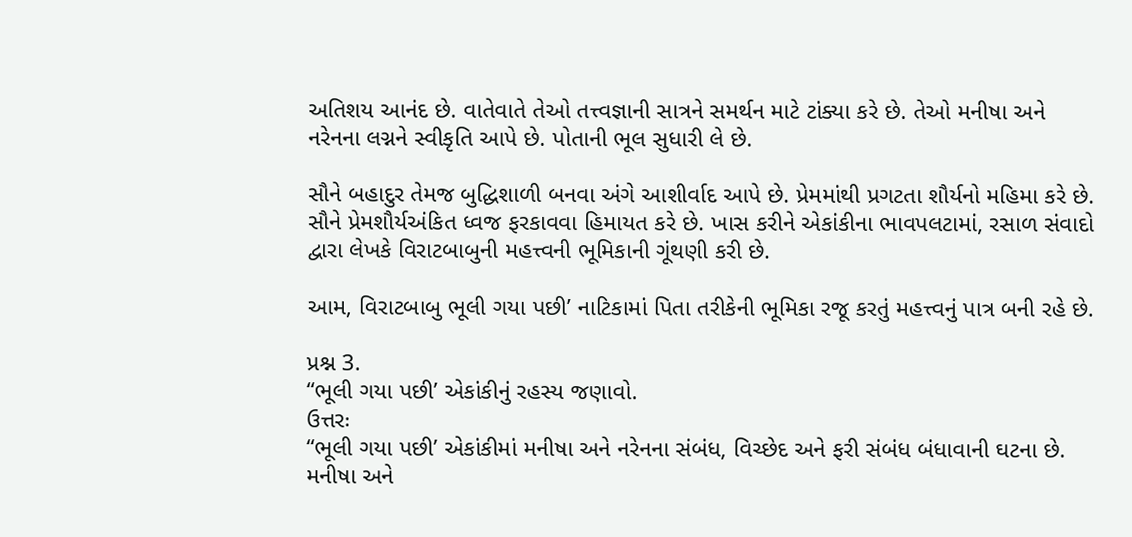અતિશય આનંદ છે. વાતેવાતે તેઓ તત્ત્વજ્ઞાની સાત્રને સમર્થન માટે ટાંક્યા કરે છે. તેઓ મનીષા અને નરેનના લગ્નને સ્વીકૃતિ આપે છે. પોતાની ભૂલ સુધારી લે છે.

સૌને બહાદુર તેમજ બુદ્ધિશાળી બનવા અંગે આશીર્વાદ આપે છે. પ્રેમમાંથી પ્રગટતા શૌર્યનો મહિમા કરે છે. સૌને પ્રેમશૌર્યઅંકિત ધ્વજ ફરકાવવા હિમાયત કરે છે. ખાસ કરીને એકાંકીના ભાવપલટામાં, રસાળ સંવાદો દ્વારા લેખકે વિરાટબાબુની મહત્ત્વની ભૂમિકાની ગૂંથણી કરી છે.

આમ, વિરાટબાબુ ભૂલી ગયા પછી’ નાટિકામાં પિતા તરીકેની ભૂમિકા રજૂ કરતું મહત્ત્વનું પાત્ર બની રહે છે.

પ્રશ્ન 3.
“ભૂલી ગયા પછી’ એકાંકીનું રહસ્ય જણાવો.
ઉત્તરઃ
“ભૂલી ગયા પછી’ એકાંકીમાં મનીષા અને નરેનના સંબંધ, વિચ્છેદ અને ફરી સંબંધ બંધાવાની ઘટના છે. મનીષા અને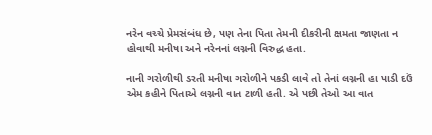નરેન વચ્ચે પ્રેમસંબંધ છે, પણ તેના પિતા તેમની દીકરીની ક્ષમતા જાણતા ન હોવાથી મનીષા અને નરેનનાં લગ્નની વિરુદ્ધ હતા.

નાની ગરોળીથી ડરતી મનીષા ગરોળીને પકડી લાવે તો તેનાં લગ્નની હા પાડી દઉં એમ કહીને પિતાએ લગ્નની વાત ટાળી હતી. એ પછી તેઓ આ વાત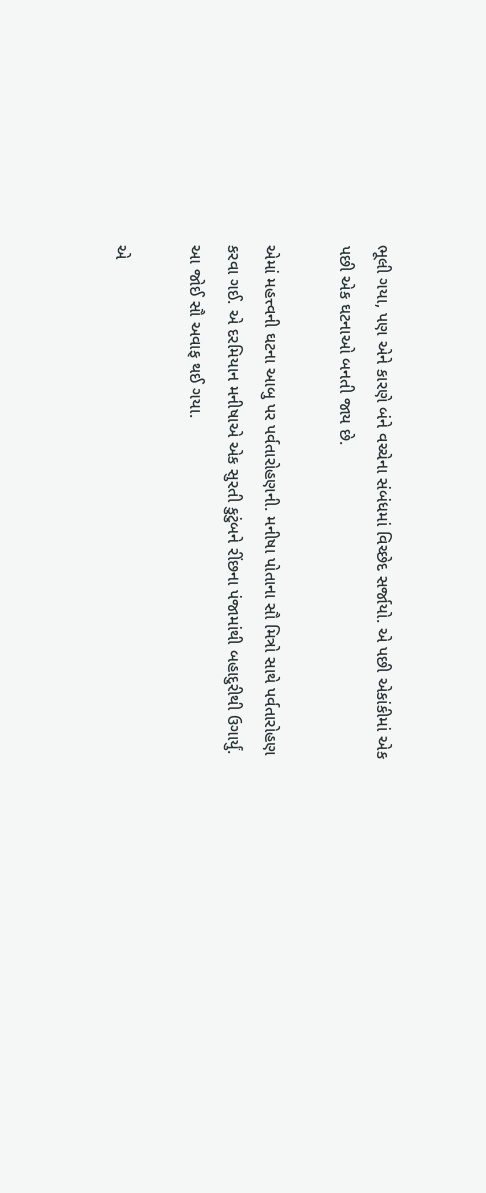ભૂલી ગયા, પણ એને કારણે બંને વચ્ચેના સંબંધમાં વિચ્છેદ સર્જાયો. એ પછી એકાંકીમાં એક પછી એક ઘટનાઓ બનતી જાય છે.

એમાં મહત્ત્વની ઘટના આબુ પર પર્વતારોહણની. મનીષા પોતાના સૌ મિત્રો સાથે પર્વતારોહણ કરવા ગઈ. એ દરમિયાન મનીષાએ એક સુરતી કુટુંબને રીંછના પંજામાંથી બહાદુરીથી ઉગાર્યું. આ જોઈ સૌ અવાફ થઈ ગયા.

એ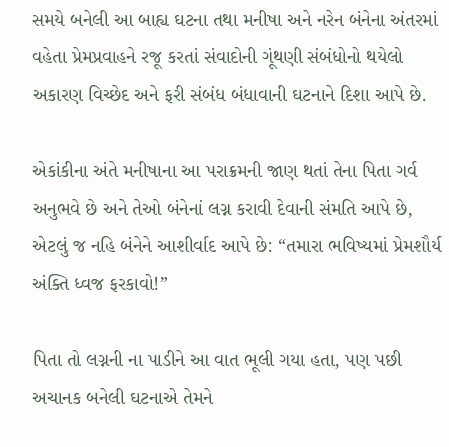સમયે બનેલી આ બાહ્ય ઘટના તથા મનીષા અને નરેન બંનેના અંતરમાં વહેતા પ્રેમપ્રવાહને રજૂ કરતાં સંવાદોની ગૂંથણી સંબંધોનો થયેલો અકારણ વિચ્છેદ અને ફરી સંબંધ બંધાવાની ઘટનાને દિશા આપે છે.

એકાંકીના અંતે મનીષાના આ પરાક્રમની જાણ થતાં તેના પિતા ગર્વ અનુભવે છે અને તેઓ બંનેનાં લગ્ન કરાવી દેવાની સંમતિ આપે છે, એટલું જ નહિ બંનેને આશીર્વાદ આપે છે: “તમારા ભવિષ્યમાં પ્રેમશૌર્ય અંક્તિ ધ્વજ ફરકાવો!”

પિતા તો લગ્નની ના પાડીને આ વાત ભૂલી ગયા હતા, પણ પછી અચાનક બનેલી ઘટનાએ તેમને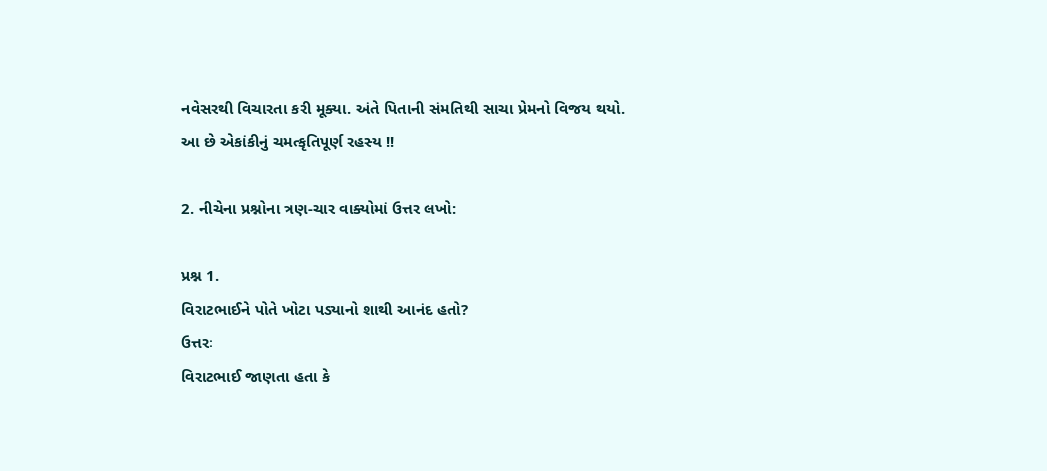નવેસરથી વિચારતા કરી મૂક્યા. અંતે પિતાની સંમતિથી સાચા પ્રેમનો વિજય થયો. આ છે એકાંકીનું ચમત્કૃતિપૂર્ણ રહસ્ય !!

2. નીચેના પ્રશ્નોના ત્રણ-ચાર વાક્યોમાં ઉત્તર લખો:

પ્રશ્ન 1.
વિરાટભાઈને પોતે ખોટા પડ્યાનો શાથી આનંદ હતો?
ઉત્તરઃ
વિરાટભાઈ જાણતા હતા કે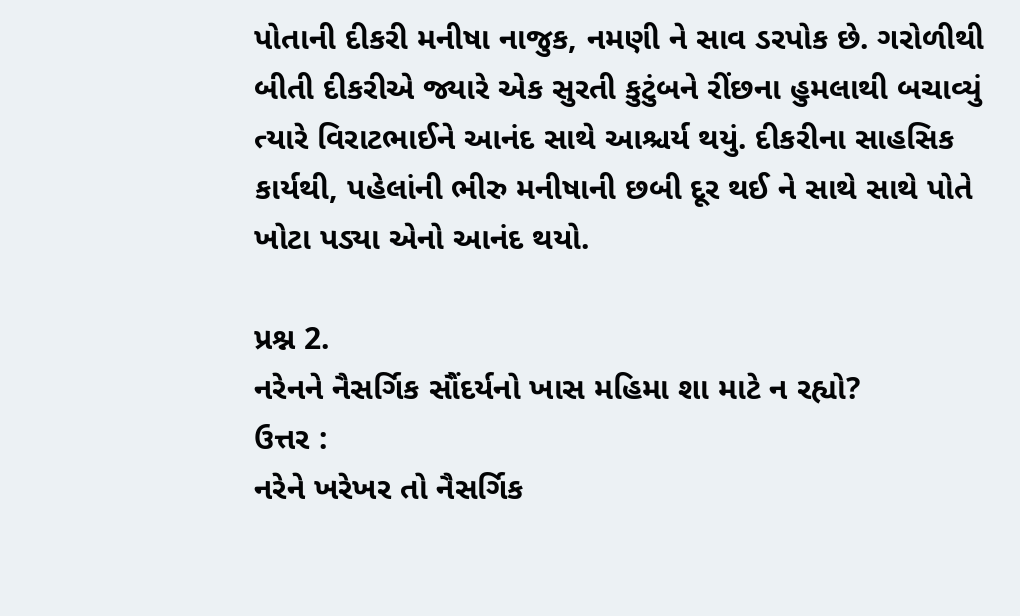પોતાની દીકરી મનીષા નાજુક, નમણી ને સાવ ડરપોક છે. ગરોળીથી બીતી દીકરીએ જ્યારે એક સુરતી કુટુંબને રીંછના હુમલાથી બચાવ્યું ત્યારે વિરાટભાઈને આનંદ સાથે આશ્ચર્ય થયું. દીકરીના સાહસિક કાર્યથી, પહેલાંની ભીરુ મનીષાની છબી દૂર થઈ ને સાથે સાથે પોતે ખોટા પડ્યા એનો આનંદ થયો.

પ્રશ્ન 2.
નરેનને નૈસર્ગિક સૌંદર્યનો ખાસ મહિમા શા માટે ન રહ્યો?
ઉત્તર :
નરેને ખરેખર તો નૈસર્ગિક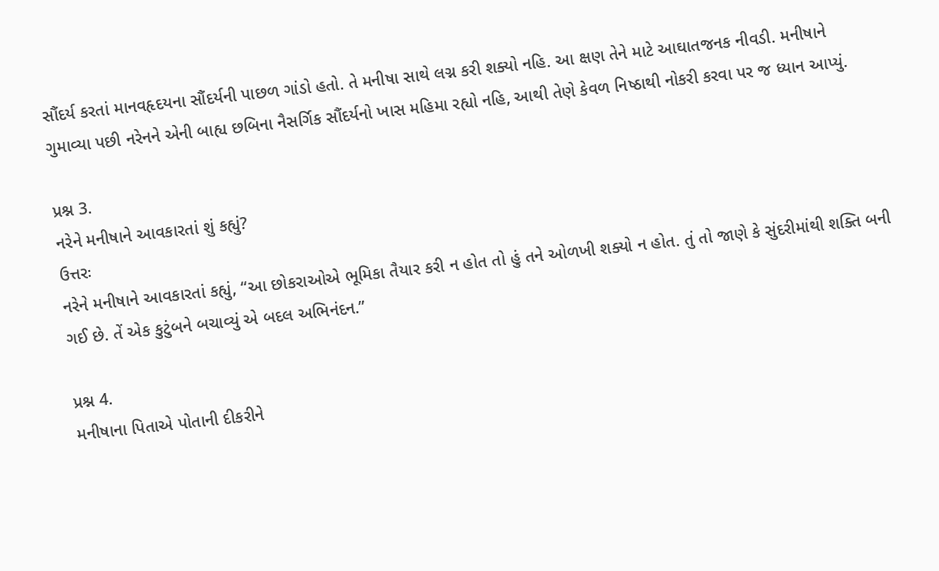સૌંદર્ય કરતાં માનવહૃદયના સૌંદર્યની પાછળ ગાંડો હતો. તે મનીષા સાથે લગ્ન કરી શક્યો નહિ. આ ક્ષણ તેને માટે આઘાતજનક નીવડી. મનીષાને ગુમાવ્યા પછી નરેનને એની બાહ્ય છબિના નૈસર્ગિક સૌંદર્યનો ખાસ મહિમા રહ્યો નહિ, આથી તેણે કેવળ નિષ્ઠાથી નોકરી કરવા પર જ ધ્યાન આપ્યું.

પ્રશ્ન 3.
નરેને મનીષાને આવકારતાં શું કહ્યું?
ઉત્તરઃ
નરેને મનીષાને આવકારતાં કહ્યું, “આ છોકરાઓએ ભૂમિકા તૈયાર કરી ન હોત તો હું તને ઓળખી શક્યો ન હોત. તું તો જાણે કે સુંદરીમાંથી શક્તિ બની ગઈ છે. તેં એક કુટુંબને બચાવ્યું એ બદલ અભિનંદન.”

પ્રશ્ન 4.
મનીષાના પિતાએ પોતાની દીકરીને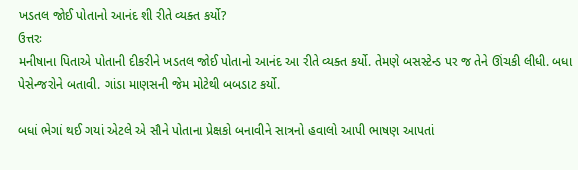ખડતલ જોઈ પોતાનો આનંદ શી રીતે વ્યક્ત કર્યો?
ઉત્તરઃ
મનીષાના પિતાએ પોતાની દીકરીને ખડતલ જોઈ પોતાનો આનંદ આ રીતે વ્યક્ત કર્યો. તેમણે બસસ્ટેન્ડ પર જ તેને ઊંચકી લીધી. બધા પેસેન્જરોને બતાવી. ગાંડા માણસની જેમ મોટેથી બબડાટ કર્યો.

બધાં ભેગાં થઈ ગયાં એટલે એ સૌને પોતાના પ્રેક્ષકો બનાવીને સાત્રનો હવાલો આપી ભાષણ આપતાં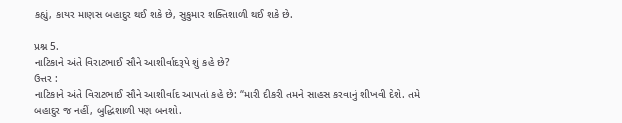કહ્યું, કાયર માણસ બહાદુર થઈ શકે છે, સુકુમાર શક્તિશાળી થઈ શકે છે.

પ્રશ્ન 5.
નાટિકાને અંતે વિરાટભાઈ સૌને આશીર્વાદરૂપે શું કહે છે?
ઉત્તર :
નાટિકાને અંતે વિરાટભાઈ સૌને આશીર્વાદ આપતાં કહે છે: “મારી દીકરી તમને સાહસ કરવાનું શીખવી દેશે. તમે બહાદુર જ નહીં, બુદ્ધિશાળી પણ બનશો.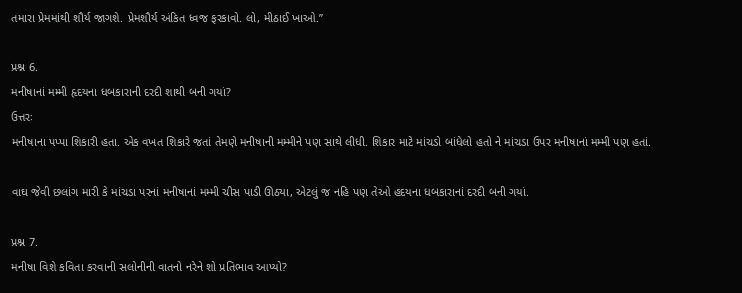તમારા પ્રેમમાંથી શૌર્ય જાગશે. પ્રેમશૌર્ય અંકિત ધ્વજ ફરકાવો. લો, મીઠાઈ ખાઓ.”

પ્રશ્ન 6.
મનીષાનાં મમ્મી હૃદયના ધબકારાની દરદી શાથી બની ગયાં?
ઉત્તરઃ
મનીષાના પપ્પા શિકારી હતા. એક વખત શિકારે જતાં તેમણે મનીષાની મમ્મીને પણ સાથે લીધી. શિકાર માટે માંચડો બાંધેલો હતો ને માંચડા ઉપર મનીષાનાં મમ્મી પણ હતાં.

વાઘ જેવી છલાંગ મારી કે માંચડા પરનાં મનીષાનાં મમ્મી ચીસ પાડી ઊઠ્યા, એટલું જ નહિ પણ તેઓ હદયના ધબકારાનાં દરદી બની ગયાં.

પ્રશ્ન 7.
મનીષા વિશે કવિતા કરવાની સલોનીની વાતનો નરેને શો પ્રતિભાવ આપ્યો?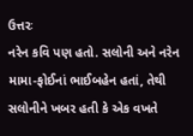ઉત્તરઃ
નરેન કવિ પણ હતો. સલોની અને નરેન મામા-ફોઈનાં ભાઈબહેન હતાં, તેથી સલોનીને ખબર હતી કે એક વખતે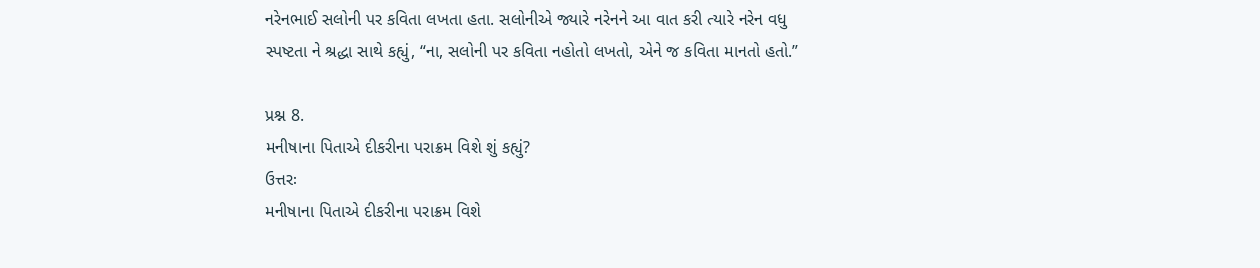નરેનભાઈ સલોની પર કવિતા લખતા હતા. સલોનીએ જ્યારે નરેનને આ વાત કરી ત્યારે નરેન વધુ સ્પષ્ટતા ને શ્રદ્ધા સાથે કહ્યું, “ના, સલોની પર કવિતા નહોતો લખતો, એને જ કવિતા માનતો હતો.”

પ્રશ્ન 8.
મનીષાના પિતાએ દીકરીના પરાક્રમ વિશે શું કહ્યું?
ઉત્તરઃ
મનીષાના પિતાએ દીકરીના પરાક્રમ વિશે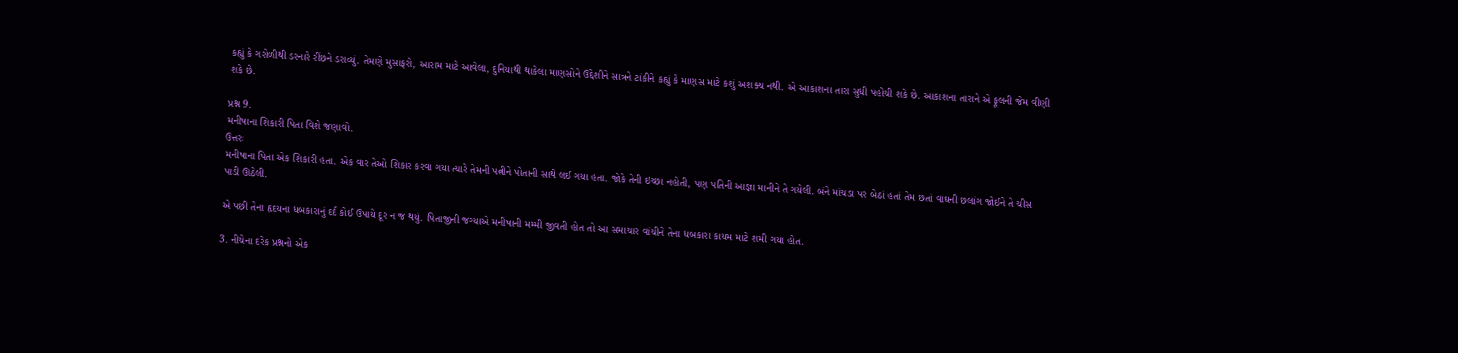કહ્યું કે ગરોળીથી ડરનારે રીંછને ડરાવ્યું. તેમણે મુસાફરો, આરામ માટે આવેલા, દુનિયાથી થાકેલા માણસોને ઉદ્દેશીને સાત્રને ટાંકીને કહ્યું કે માણસ માટે કશું અશક્ય નથી. એ આકાશના તારા સુધી પહોંચી શકે છે. આકાશના તારાને એ ફૂલની જેમ વીણી શકે છે.

પ્રશ્ન 9.
મનીષાના શિકારી પિતા વિશે જણાવો.
ઉત્તરઃ
મનીષાના પિતા એક શિકારી હતા. એક વાર તેઓ શિકાર કરવા ગયા ત્યારે તેમની પત્નીને પોતાની સાથે લઈ ગયા હતા. જોકે તેની ઇચ્છા નહોતી, પણ પતિની આજ્ઞા માનીને તે ગયેલી. બંને માંચડા પર બેઠાં હતાં તેમ છતાં વાઘની છલાંગ જોઈને તે ચીસ પાડી ઊઠેલી.

એ પછી તેના હૃદયના ધબકારાનું દર્દ કોઈ ઉપાયે દૂર ન જ થયું. પિતાજીની જગ્યાએ મનીષાની મમ્મી જીવતી હોત તો આ સમાચાર વાંચીને તેના ધબકારા કાયમ માટે શમી ગયા હોત.

3. નીચેના દરેક પ્રશ્નનો એક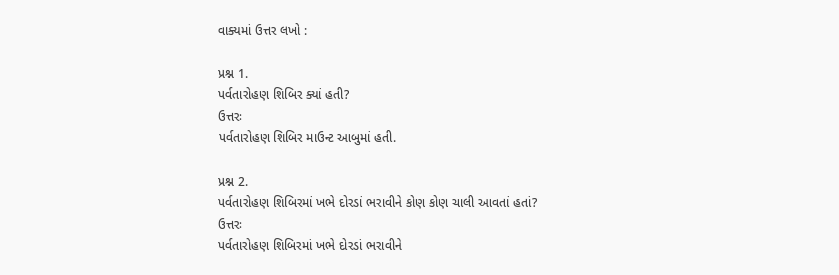વાક્યમાં ઉત્તર લખો :

પ્રશ્ન 1.
પર્વતારોહણ શિબિર ક્યાં હતી?
ઉત્તરઃ
પર્વતારોહણ શિબિર માઉન્ટ આબુમાં હતી.

પ્રશ્ન 2.
પર્વતારોહણ શિબિરમાં ખભે દોરડાં ભરાવીને કોણ કોણ ચાલી આવતાં હતાં?
ઉત્તરઃ
પર્વતારોહણ શિબિરમાં ખભે દોરડાં ભરાવીને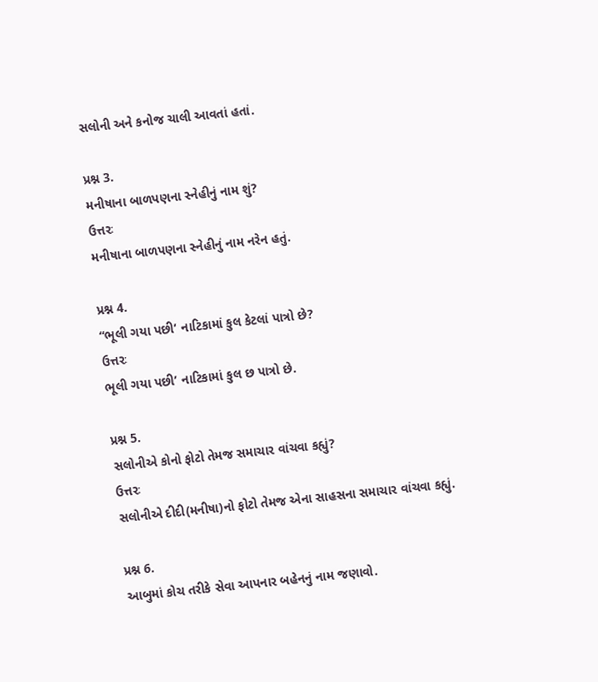સલોની અને કનોજ ચાલી આવતાં હતાં.

પ્રશ્ન 3.
મનીષાના બાળપણના સ્નેહીનું નામ શું?
ઉત્તરઃ
મનીષાના બાળપણના સ્નેહીનું નામ નરેન હતું.

પ્રશ્ન 4.
“ભૂલી ગયા પછી’ નાટિકામાં કુલ કેટલાં પાત્રો છે?
ઉત્તરઃ
ભૂલી ગયા પછી’ નાટિકામાં કુલ છ પાત્રો છે.

પ્રશ્ન 5.
સલોનીએ કોનો ફોટો તેમજ સમાચાર વાંચવા કહ્યું?
ઉત્તરઃ
સલોનીએ દીદી(મનીષા)નો ફોટો તેમજ એના સાહસના સમાચાર વાંચવા કહ્યું.

પ્રશ્ન 6.
આબુમાં કોચ તરીકે સેવા આપનાર બહેનનું નામ જણાવો.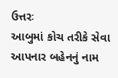ઉત્તરઃ
આબુમાં કોચ તરીકે સેવા આપનાર બહેનનું નામ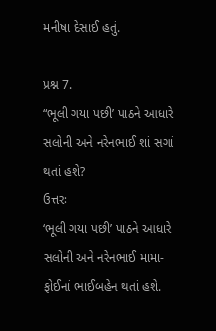મનીષા દેસાઈ હતું.

પ્રશ્ન 7.
“ભૂલી ગયા પછી’ પાઠને આધારે સલોની અને નરેનભાઈ શાં સગાં થતાં હશે?
ઉત્તરઃ
‘ભૂલી ગયા પછી’ પાઠને આધારે સલોની અને નરેનભાઈ મામા-ફોઈનાં ભાઈબહેન થતાં હશે.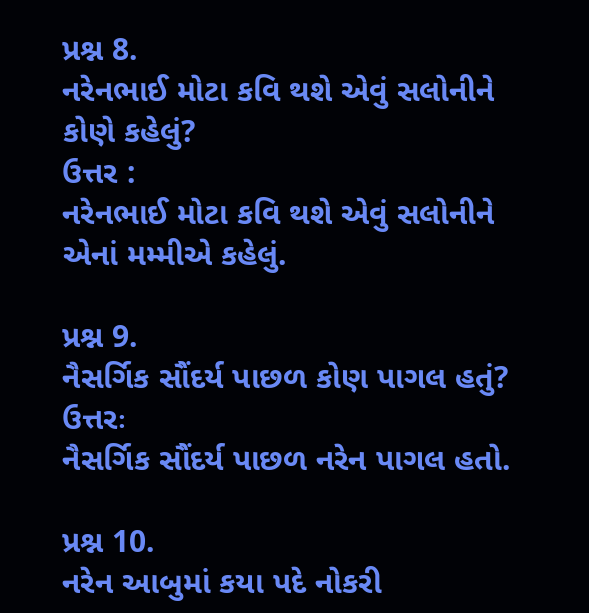પ્રશ્ન 8.
નરેનભાઈ મોટા કવિ થશે એવું સલોનીને કોણે કહેલું?
ઉત્તર :
નરેનભાઈ મોટા કવિ થશે એવું સલોનીને એનાં મમ્મીએ કહેલું.

પ્રશ્ન 9.
નૈસર્ગિક સૌંદર્ય પાછળ કોણ પાગલ હતું?
ઉત્તરઃ
નૈસર્ગિક સૌંદર્ય પાછળ નરેન પાગલ હતો.

પ્રશ્ન 10.
નરેન આબુમાં કયા પદે નોકરી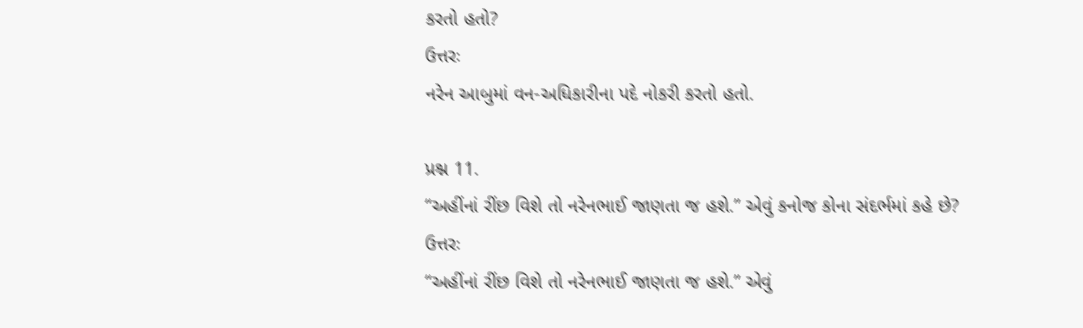કરતો હતો?
ઉત્તરઃ
નરેન આબુમાં વન-અધિકારીના પદે નોકરી કરતો હતો.

પ્રશ્ન 11.
“અહીંનાં રીંછ વિશે તો નરેનભાઈ જાણતા જ હશે.” એવું કનોજ કોના સંદર્ભમાં કહે છે?
ઉત્તરઃ
“અહીંનાં રીંછ વિશે તો નરેનભાઈ જાણતા જ હશે.” એવું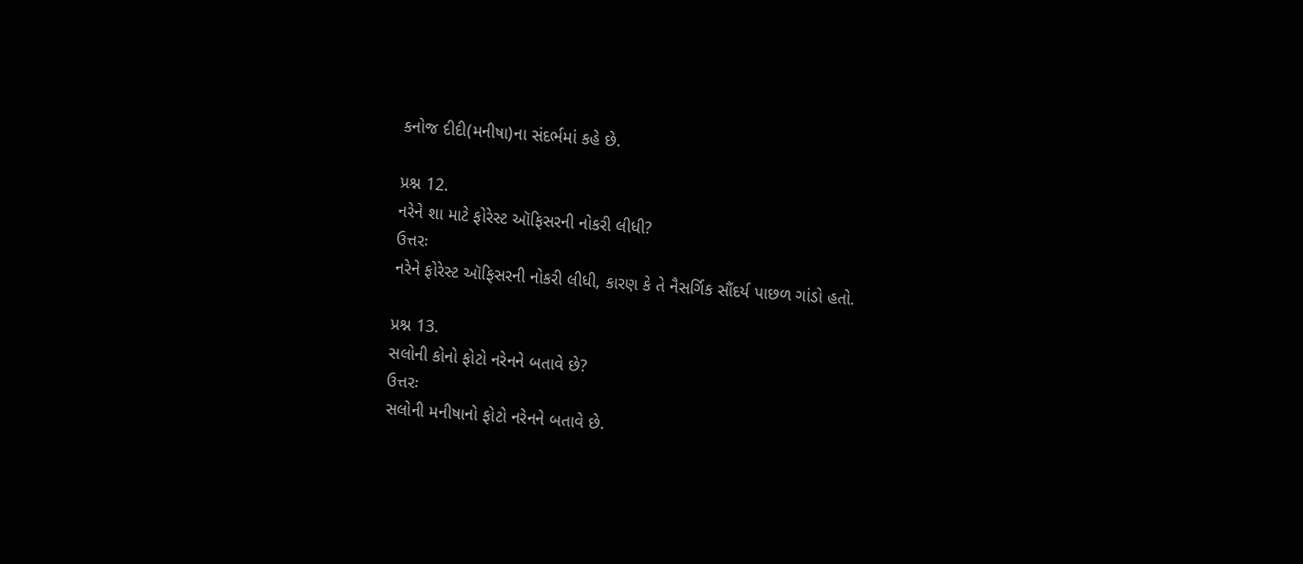કનોજ દીદી(મનીષા)ના સંદર્ભમાં કહે છે.

પ્રશ્ન 12.
નરેને શા માટે ફોરેસ્ટ ઑફિસરની નોકરી લીધી?
ઉત્તરઃ
નરેને ફોરેસ્ટ ઑફિસરની નોકરી લીધી, કારણ કે તે નૈસર્ગિક સૌંદર્ય પાછળ ગાંડો હતો.

પ્રશ્ન 13.
સલોની કોનો ફોટો નરેનને બતાવે છે?
ઉત્તરઃ
સલોની મનીષાનો ફોટો નરેનને બતાવે છે.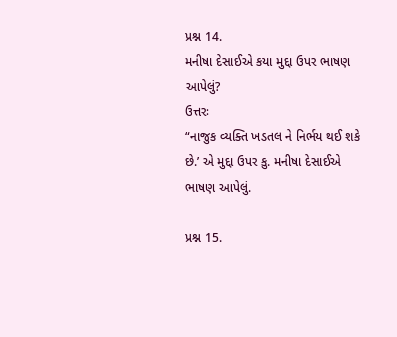પ્રશ્ન 14.
મનીષા દેસાઈએ કયા મુદ્દા ઉપર ભાષણ આપેલું?
ઉત્તરઃ
“નાજુક વ્યક્તિ ખડતલ ને નિર્ભય થઈ શકે છે.’ એ મુદ્દા ઉપર કુ. મનીષા દેસાઈએ ભાષણ આપેલું.

પ્રશ્ન 15.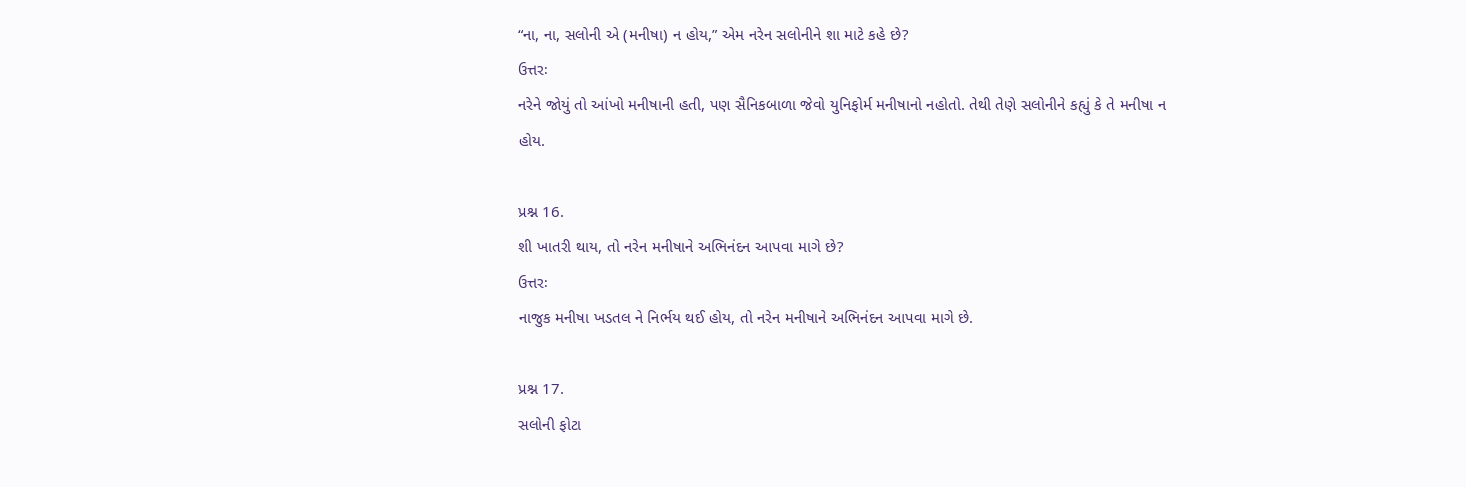“ના, ના, સલોની એ (મનીષા) ન હોય,” એમ નરેન સલોનીને શા માટે કહે છે?
ઉત્તરઃ
નરેને જોયું તો આંખો મનીષાની હતી, પણ સૈનિકબાળા જેવો યુનિફોર્મ મનીષાનો નહોતો. તેથી તેણે સલોનીને કહ્યું કે તે મનીષા ન હોય.

પ્રશ્ન 16.
શી ખાતરી થાય, તો નરેન મનીષાને અભિનંદન આપવા માગે છે?
ઉત્તરઃ
નાજુક મનીષા ખડતલ ને નિર્ભય થઈ હોય, તો નરેન મનીષાને અભિનંદન આપવા માગે છે.

પ્રશ્ન 17.
સલોની ફોટા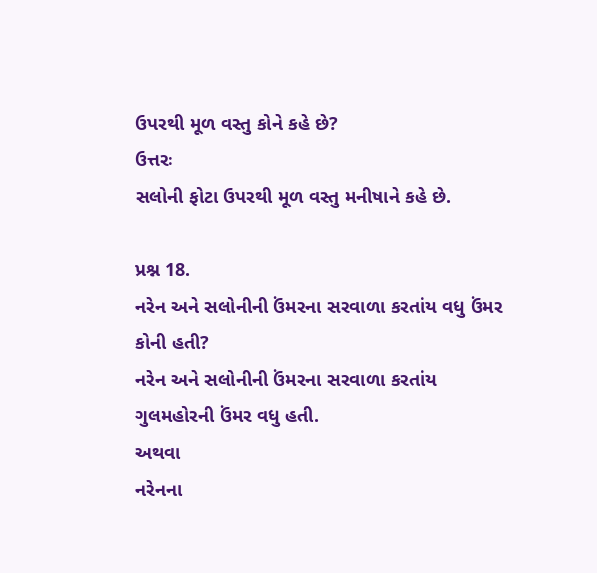ઉપરથી મૂળ વસ્તુ કોને કહે છે?
ઉત્તરઃ
સલોની ફોટા ઉપરથી મૂળ વસ્તુ મનીષાને કહે છે.

પ્રશ્ન 18.
નરેન અને સલોનીની ઉંમરના સરવાળા કરતાંય વધુ ઉંમર કોની હતી?
નરેન અને સલોનીની ઉંમરના સરવાળા કરતાંય ગુલમહોરની ઉંમર વધુ હતી.
અથવા
નરેનના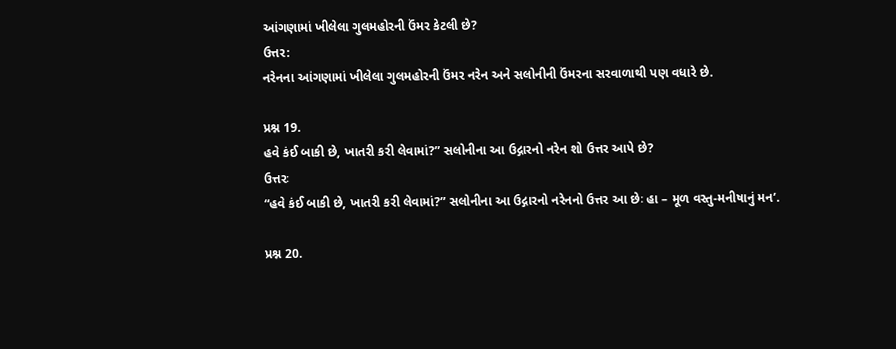આંગણામાં ખીલેલા ગુલમહોરની ઉંમર કેટલી છે?
ઉત્તર:
નરેનના આંગણામાં ખીલેલા ગુલમહોરની ઉંમર નરેન અને સલોનીની ઉંમરના સરવાળાથી પણ વધારે છે.

પ્રશ્ન 19.
હવે કંઈ બાકી છે, ખાતરી કરી લેવામાં?” સલોનીના આ ઉદ્ગારનો નરેન શો ઉત્તર આપે છે?
ઉત્તરઃ
“હવે કંઈ બાકી છે, ખાતરી કરી લેવામાં?” સલોનીના આ ઉદ્ગારનો નરેનનો ઉત્તર આ છેઃ હા – મૂળ વસ્તુ-મનીષાનું મન’.

પ્રશ્ન 20.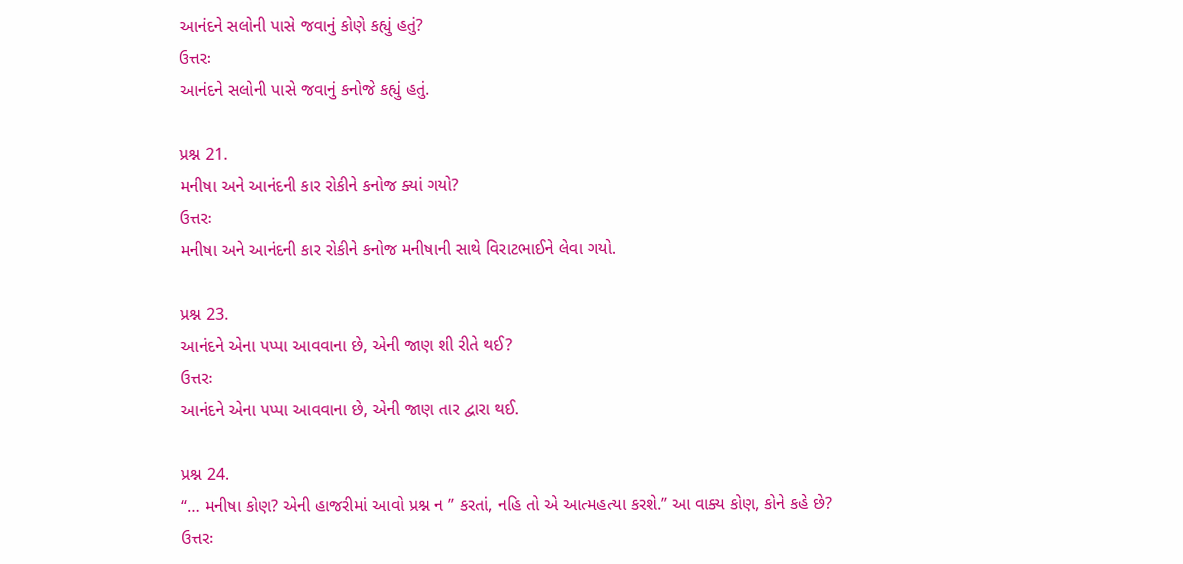આનંદને સલોની પાસે જવાનું કોણે કહ્યું હતું?
ઉત્તરઃ
આનંદને સલોની પાસે જવાનું કનોજે કહ્યું હતું.

પ્રશ્ન 21.
મનીષા અને આનંદની કાર રોકીને કનોજ ક્યાં ગયો?
ઉત્તરઃ
મનીષા અને આનંદની કાર રોકીને કનોજ મનીષાની સાથે વિરાટભાઈને લેવા ગયો.

પ્રશ્ન 23.
આનંદને એના પપ્પા આવવાના છે, એની જાણ શી રીતે થઈ?
ઉત્તરઃ
આનંદને એના પપ્પા આવવાના છે, એની જાણ તાર દ્વારા થઈ.

પ્રશ્ન 24.
“… મનીષા કોણ? એની હાજરીમાં આવો પ્રશ્ન ન ” કરતાં, નહિ તો એ આત્મહત્યા કરશે.” આ વાક્ય કોણ, કોને કહે છે?
ઉત્તરઃ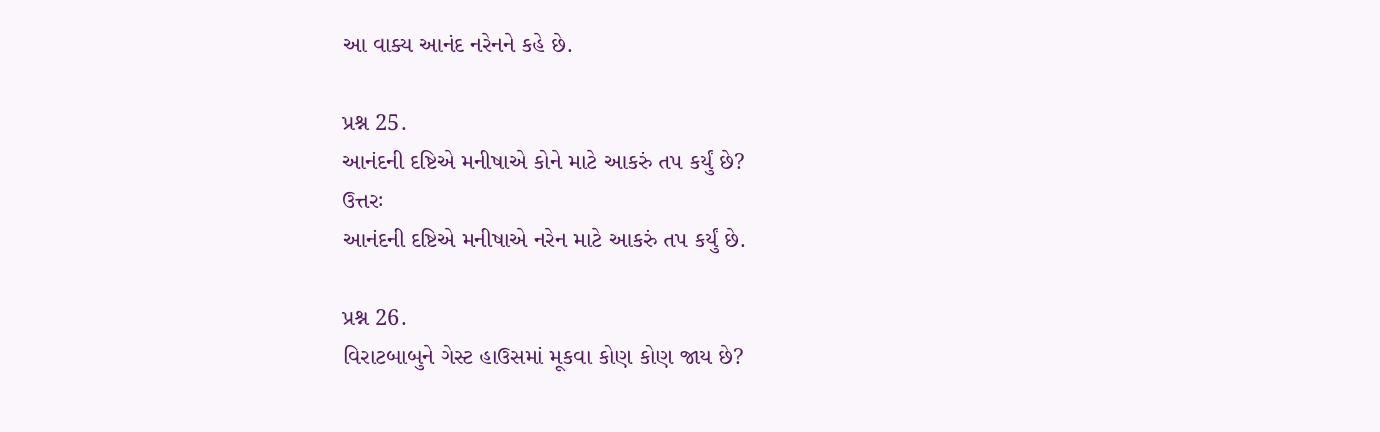આ વાક્ય આનંદ નરેનને કહે છે.

પ્રશ્ન 25.
આનંદની દષ્ટિએ મનીષાએ કોને માટે આકરું તપ કર્યું છે?
ઉત્તરઃ
આનંદની દષ્ટિએ મનીષાએ નરેન માટે આકરું તપ કર્યું છે.

પ્રશ્ન 26.
વિરાટબાબુને ગેસ્ટ હાઉસમાં મૂકવા કોણ કોણ જાય છે?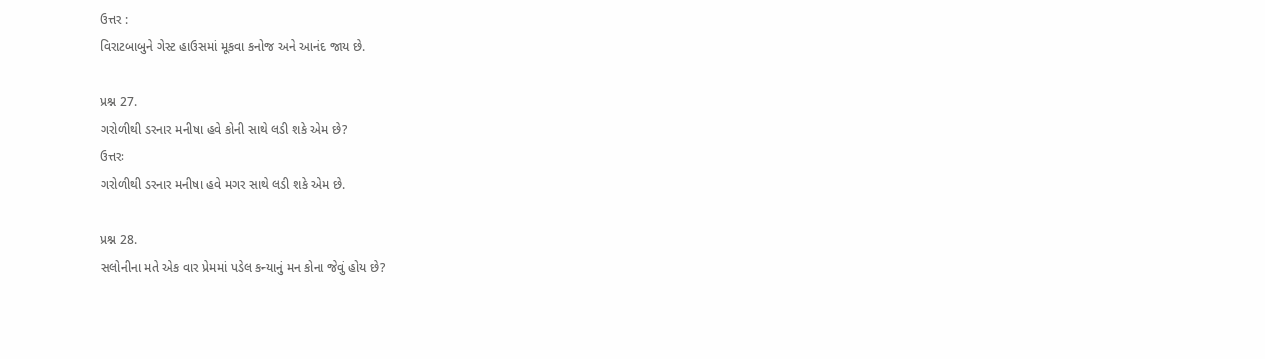ઉત્તર :
વિરાટબાબુને ગેસ્ટ હાઉસમાં મૂકવા કનોજ અને આનંદ જાય છે.

પ્રશ્ન 27.
ગરોળીથી ડરનાર મનીષા હવે કોની સાથે લડી શકે એમ છે?
ઉત્તરઃ
ગરોળીથી ડરનાર મનીષા હવે મગર સાથે લડી શકે એમ છે.

પ્રશ્ન 28.
સલોનીના મતે એક વાર પ્રેમમાં પડેલ કન્યાનું મન કોના જેવું હોય છે?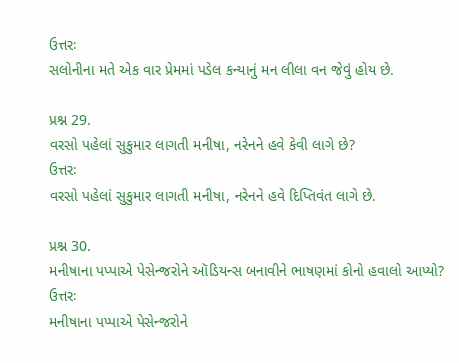ઉત્તરઃ
સલોનીના મતે એક વાર પ્રેમમાં પડેલ કન્યાનું મન લીલા વન જેવું હોય છે.

પ્રશ્ન 29.
વરસો પહેલાં સુકુમાર લાગતી મનીષા, નરેનને હવે કેવી લાગે છે?
ઉત્તરઃ
વરસો પહેલાં સુકુમાર લાગતી મનીષા, નરેનને હવે દિપ્તિવંત લાગે છે.

પ્રશ્ન 30.
મનીષાના પપ્પાએ પેસેન્જરોને ઑડિયન્સ બનાવીને ભાષણમાં કોનો હવાલો આપ્યો?
ઉત્તરઃ
મનીષાના પપ્પાએ પેસેન્જરોને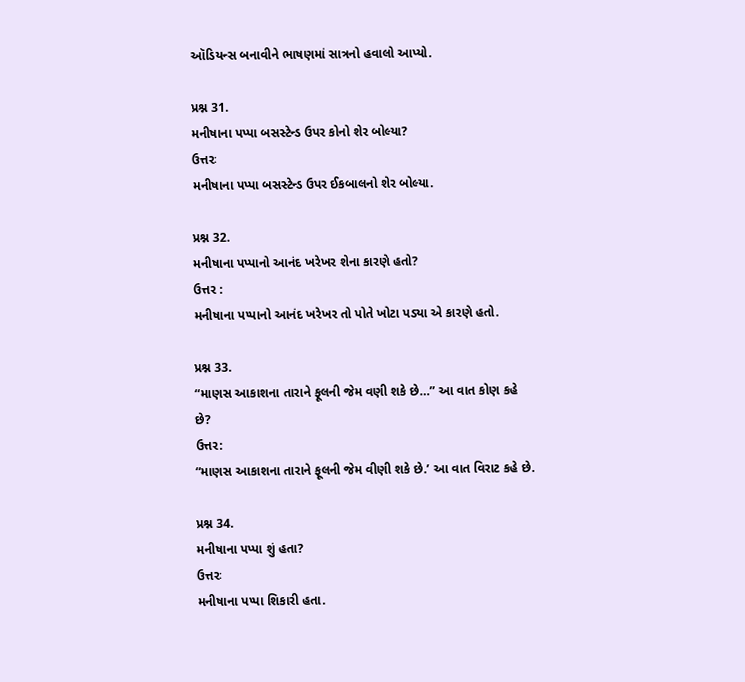ઑડિયન્સ બનાવીને ભાષણમાં સાત્રનો હવાલો આપ્યો.

પ્રશ્ન 31.
મનીષાના પપ્પા બસસ્ટેન્ડ ઉપર કોનો શેર બોલ્યા?
ઉત્તરઃ
મનીષાના પપ્પા બસસ્ટેન્ડ ઉપર ઈકબાલનો શેર બોલ્યા.

પ્રશ્ન 32.
મનીષાના પપ્પાનો આનંદ ખરેખર શેના કારણે હતો?
ઉત્તર :
મનીષાના પપ્પાનો આનંદ ખરેખર તો પોતે ખોટા પડ્યા એ કારણે હતો.

પ્રશ્ન 33.
“માણસ આકાશના તારાને ફૂલની જેમ વણી શકે છે…” આ વાત કોણ કહે છે?
ઉત્તર:
“માણસ આકાશના તારાને ફૂલની જેમ વીણી શકે છે.’ આ વાત વિરાટ કહે છે.

પ્રશ્ન 34.
મનીષાના પપ્પા શું હતા?
ઉત્તરઃ
મનીષાના પપ્પા શિકારી હતા.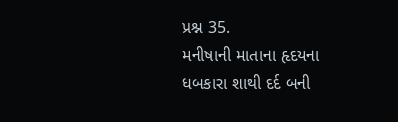પ્રશ્ન 35.
મનીષાની માતાના હૃદયના ધબકારા શાથી દર્દ બની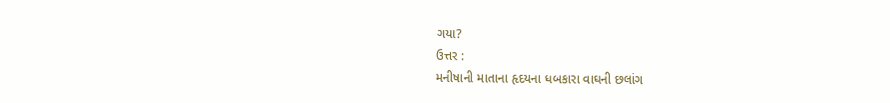ગયા?
ઉત્તર :
મનીષાની માતાના હૃદયના ધબકારા વાઘની છલાંગ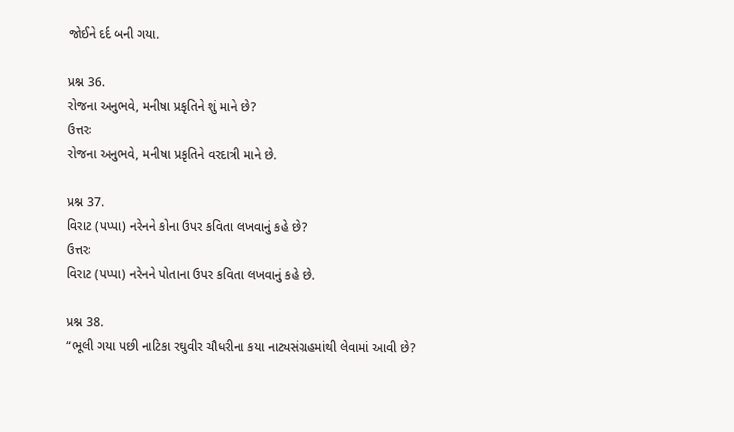જોઈને દર્દ બની ગયા.

પ્રશ્ન 36.
રોજના અનુભવે, મનીષા પ્રકૃતિને શું માને છે?
ઉત્તરઃ
રોજના અનુભવે, મનીષા પ્રકૃતિને વરદાત્રી માને છે.

પ્રશ્ન 37.
વિરાટ (પપ્પા) નરેનને કોના ઉપર કવિતા લખવાનું કહે છે?
ઉત્તરઃ
વિરાટ (પપ્પા) નરેનને પોતાના ઉપર કવિતા લખવાનું કહે છે.

પ્રશ્ન 38.
“ભૂલી ગયા પછી નાટિકા રઘુવીર ચૌધરીના કયા નાટ્યસંગ્રહમાંથી લેવામાં આવી છે?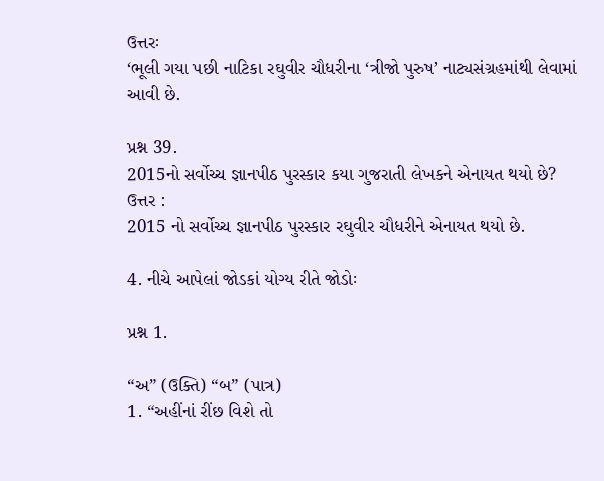ઉત્તરઃ
‘ભૂલી ગયા પછી નાટિકા રઘુવીર ચૌધરીના ‘ત્રીજો પુરુષ’ નાટ્યસંગ્રહમાંથી લેવામાં આવી છે.

પ્રશ્ન 39.
2015નો સર્વોચ્ચ જ્ઞાનપીઠ પુરસ્કાર કયા ગુજરાતી લેખકને એનાયત થયો છે?
ઉત્તર :
2015 નો સર્વોચ્ચ જ્ઞાનપીઠ પુરસ્કાર રઘુવીર ચૌધરીને એનાયત થયો છે.

4. નીચે આપેલાં જોડકાં યોગ્ય રીતે જોડોઃ

પ્રશ્ન 1.

“અ” (ઉક્તિ) “બ” (પાત્ર)
1. “અહીંનાં રીંછ વિશે તો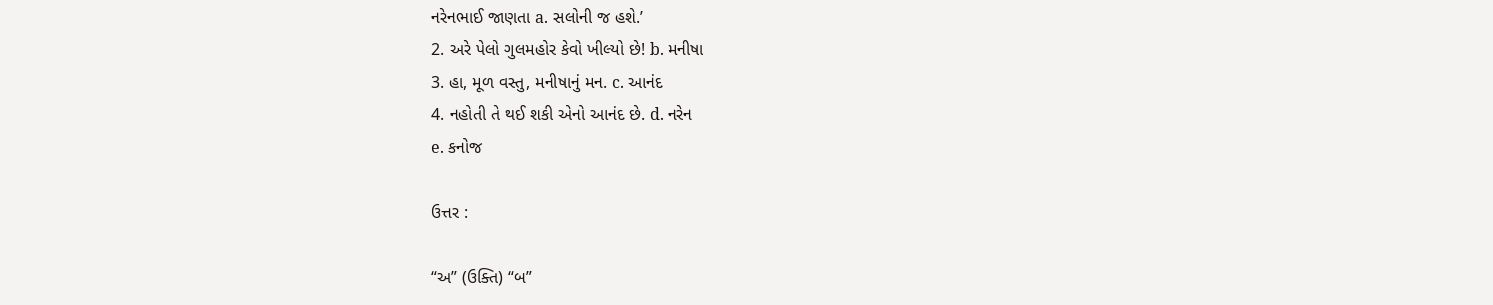નરેનભાઈ જાણતા a. સલોની જ હશે.’
2. અરે પેલો ગુલમહોર કેવો ખીલ્યો છે! b. મનીષા
3. હા, મૂળ વસ્તુ, મનીષાનું મન. c. આનંદ
4. નહોતી તે થઈ શકી એનો આનંદ છે. d. નરેન
e. કનોજ

ઉત્તર :

“અ” (ઉક્તિ) “બ”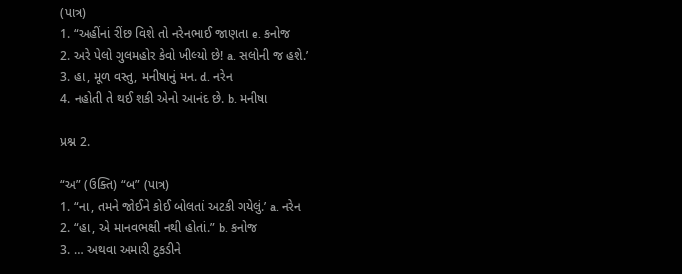(પાત્ર)
1. “અહીંનાં રીંછ વિશે તો નરેનભાઈ જાણતા e. કનોજ
2. અરે પેલો ગુલમહોર કેવો ખીલ્યો છે! a. સલોની જ હશે.’
3. હા, મૂળ વસ્તુ, મનીષાનું મન. d. નરેન
4. નહોતી તે થઈ શકી એનો આનંદ છે. b. મનીષા

પ્રશ્ન 2.

“અ” (ઉક્તિ) “બ” (પાત્ર)
1. “ના, તમને જોઈને કોઈ બોલતાં અટકી ગયેલું.’ a. નરેન
2. “હા, એ માનવભક્ષી નથી હોતાં.” b. કનોજ
3. … અથવા અમારી ટુકડીને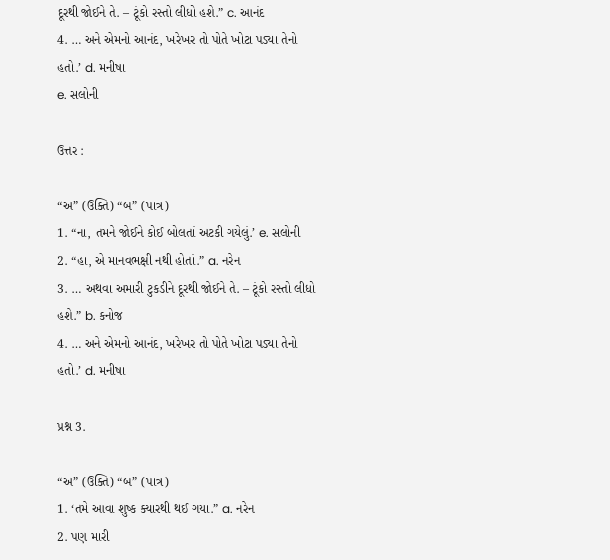દૂરથી જોઈને તે. – ટૂંકો રસ્તો લીધો હશે.” c. આનંદ
4. … અને એમનો આનંદ, ખરેખર તો પોતે ખોટા પડ્યા તેનો હતો.’ d. મનીષા
e. સલોની

ઉત્તર :

“અ” (ઉક્તિ) “બ” (પાત્ર)
1. “ના, તમને જોઈને કોઈ બોલતાં અટકી ગયેલું.’ e. સલોની
2. “હા, એ માનવભક્ષી નથી હોતાં.” a. નરેન
3. … અથવા અમારી ટુકડીને દૂરથી જોઈને તે. – ટૂંકો રસ્તો લીધો હશે.” b. કનોજ
4. … અને એમનો આનંદ, ખરેખર તો પોતે ખોટા પડ્યા તેનો હતો.’ d. મનીષા

પ્રશ્ન 3.

“અ” (ઉક્તિ) “બ” (પાત્ર)
1. ‘તમે આવા શુષ્ક ક્યારથી થઈ ગયા.” a. નરેન
2. પણ મારી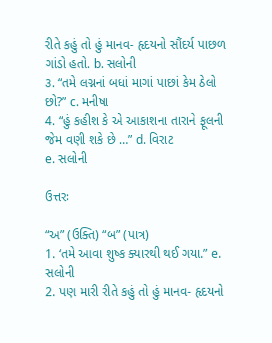રીતે કહું તો હું માનવ- હૃદયનો સૌંદર્ય પાછળ ગાંડો હતો. b. સલોની
૩. “તમે લગ્નનાં બધાં માગાં પાછાં કેમ ઠેલો છો?” c. મનીષા
4. “હું કહીશ કે એ આકાશના તારાને ફૂલની જેમ વણી શકે છે …” d. વિરાટ
e. સલોની

ઉત્તરઃ

“અ” (ઉક્તિ) “બ” (પાત્ર)
1. ‘તમે આવા શુષ્ક ક્યારથી થઈ ગયા.” e. સલોની
2. પણ મારી રીતે કહું તો હું માનવ- હૃદયનો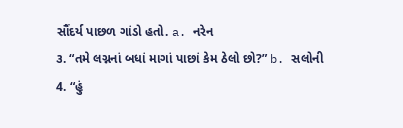સૌંદર્ય પાછળ ગાંડો હતો. a. નરેન
૩. “તમે લગ્નનાં બધાં માગાં પાછાં કેમ ઠેલો છો?” b. સલોની
4. “હું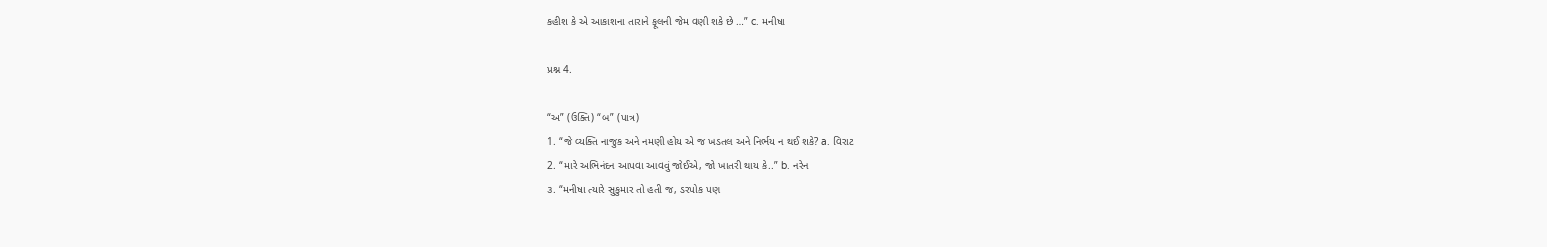કહીશ કે એ આકાશના તારાને ફૂલની જેમ વણી શકે છે …” c. મનીષા

પ્રશ્ન 4.

“અ” (ઉક્તિ) “બ” (પાત્ર)
1. “જે વ્યક્તિ નાજુક અને નમણી હોય એ જ ખડતલ અને નિર્ભય ન થઈ શકે? a. વિરાટ
2. “મારે અભિનંદન આપવા આવવું જોઈએ, જો ખાતરી થાય કે..” b. નરેન
૩. “મનીષા ત્યારે સુકુમાર તો હતી જ, ડરપોક પણ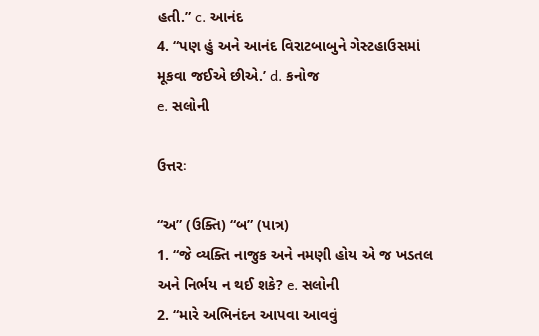હતી.” c. આનંદ
4. “પણ હું અને આનંદ વિરાટબાબુને ગેસ્ટહાઉસમાં મૂકવા જઈએ છીએ.’ d. કનોજ
e. સલોની

ઉત્તરઃ

“અ” (ઉક્તિ) “બ” (પાત્ર)
1. “જે વ્યક્તિ નાજુક અને નમણી હોય એ જ ખડતલ અને નિર્ભય ન થઈ શકે? e. સલોની
2. “મારે અભિનંદન આપવા આવવું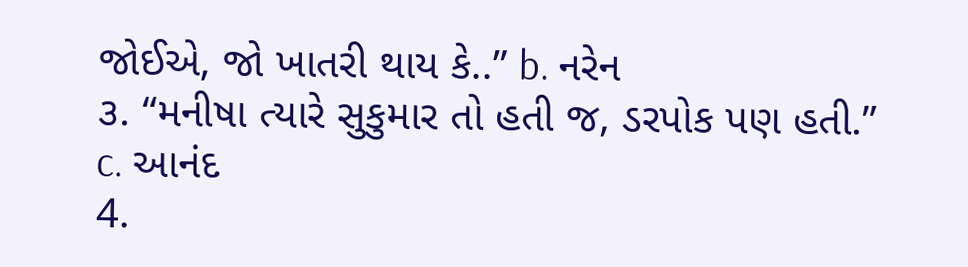જોઈએ, જો ખાતરી થાય કે..” b. નરેન
૩. “મનીષા ત્યારે સુકુમાર તો હતી જ, ડરપોક પણ હતી.” c. આનંદ
4.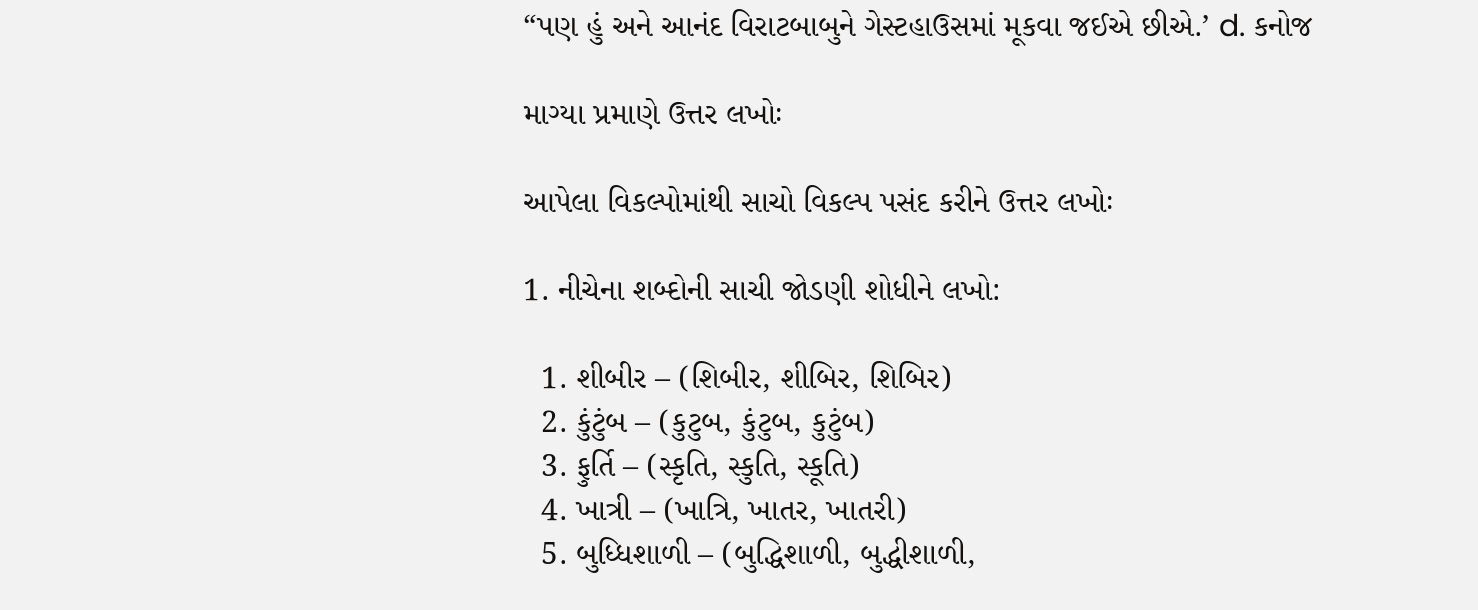“પણ હું અને આનંદ વિરાટબાબુને ગેસ્ટહાઉસમાં મૂકવા જઈએ છીએ.’ d. કનોજ

માગ્યા પ્રમાણે ઉત્તર લખોઃ

આપેલા વિકલ્પોમાંથી સાચો વિકલ્પ પસંદ કરીને ઉત્તર લખોઃ

1. નીચેના શબ્દોની સાચી જોડણી શોધીને લખો:

  1. શીબીર – (શિબીર, શીબિર, શિબિર)
  2. કુંટુંબ – (કુટુબ, કુંટુબ, કુટુંબ)
  3. ફુર્તિ – (સ્કૃતિ, સ્કુતિ, સ્કૂતિ)
  4. ખાત્રી – (ખાત્રિ, ખાતર, ખાતરી)
  5. બુધ્ધિશાળી – (બુદ્ધિશાળી, બુદ્ધીશાળી,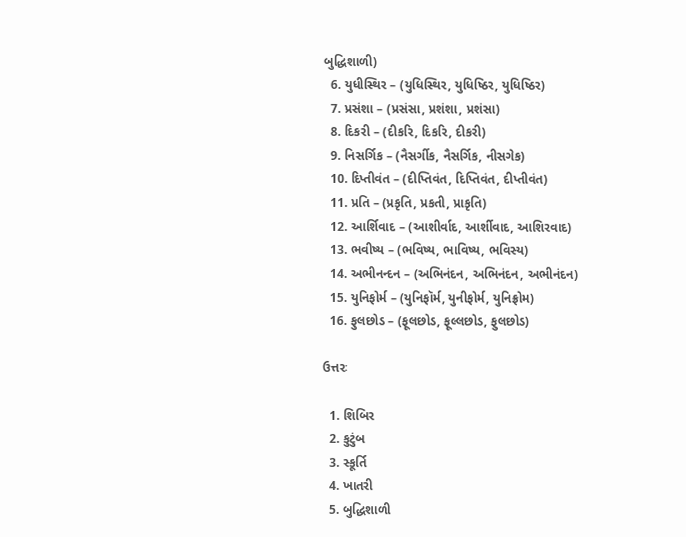બુદ્ધિશાળી)
  6. યુધીસ્થિર – (યુધિસ્થિર, યુધિષ્ઠિર, યુધિષ્ઠિર)
  7. પ્રસંશા – (પ્રસંસા, પ્રશંશા, પ્રશંસા)
  8. દિકરી – (દીકરિ, દિકરિ, દીકરી)
  9. નિસર્ગિક – (નૈસર્ગીક, નૈસર્ગિક, નીસગેક)
  10. દિપ્તીવંત – (દીપ્તિવંત, દિપ્તિવંત, દીપ્તીવંત)
  11. પ્રતિ – (પ્રકૃતિ, પ્રકતી, પ્રાકૃતિ)
  12. આર્શિવાદ – (આશીર્વાદ, આર્શીવાદ, આશિરવાદ)
  13. ભવીષ્ય – (ભવિષ્ય, ભાવિષ્ય, ભવિસ્ય)
  14. અભીનન્દન – (અભિનંદન, અભિનંદન, અભીનંદન)
  15. યુનિફોર્મ – (યુનિફૉર્મ, યુનીફોર્મ, યુનિફ્રોમ)
  16. ફુલછોડ – (ફૂલછોડ, ફૂલ્લછોડ, ફુલછોડ)

ઉત્તરઃ

  1. શિબિર
  2. કુટુંબ
  3. સ્કૂર્તિ
  4. ખાતરી
  5. બુદ્ધિશાળી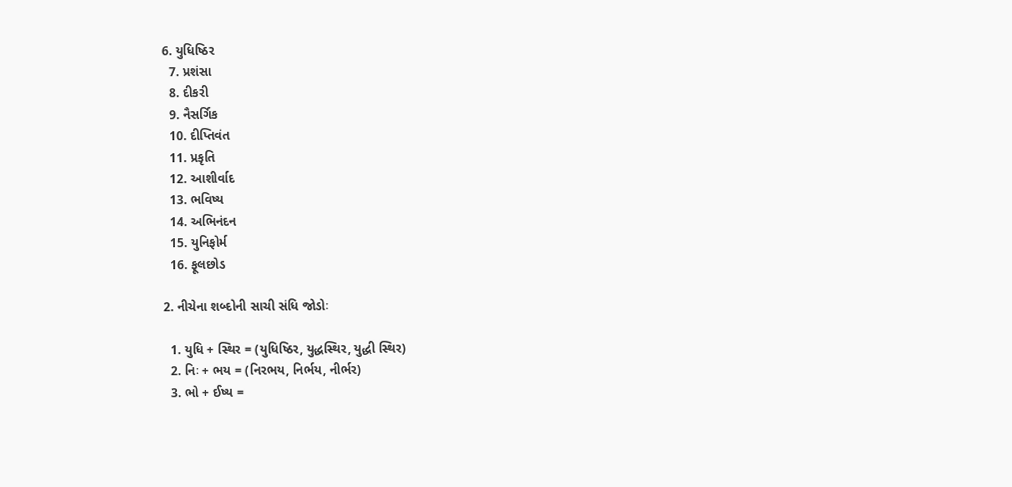6. યુધિષ્ઠિર
  7. પ્રશંસા
  8. દીકરી
  9. નૈસર્ગિક
  10. દીપ્તિવંત
  11. પ્રકૃતિ
  12. આશીર્વાદ
  13. ભવિષ્ય
  14. અભિનંદન
  15. યુનિફોર્મ
  16. ફૂલછોડ

2. નીચેના શબ્દોની સાચી સંધિ જોડોઃ

  1. યુધિ + સ્થિર = (યુધિષ્ઠિર, યુદ્ધસ્થિર, યુદ્ધી સ્થિર)
  2. નિઃ + ભય = (નિરભય, નિર્ભય, નીર્ભર)
  3. ભો + ઈષ્ય =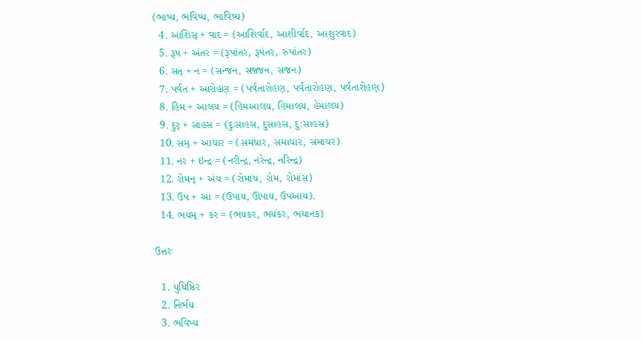(ભાષ્ય, ભવિષ્ય, ભાવિષ્ય)
  4. આશિસ્ + વાદ = (આશિર્વાદ, આશીર્વાદ, આશુરવાદ)
  5. રૂપ + અંતર = (રૂપાંતર, રૂપંતર, રુપાંતર)
  6. સત્ + ન = (સન્જન, સજ્જન, સજન)
  7. પર્વત + આરોહણ = (પર્વતારોહણ, પર્વતારોહણ, પર્વતારોહણ)
  8. હિમ + આલય = (હિમઆલય, હિમાલય, હેમાલય)
  9. દુર્ + સાહસ = (દુઃસાહસ, દુસાહસ, દુ:સાહસ)
  10. સમ્ + આચાર = (સમચાર, સમાચાર, સમાચર)
  11. નર + ઇન્દ્ર = (નરીન્દ્ર, નરેન્દ્ર, નરિન્દ્ર)
  12. રોમન્ + અંચ = (રોમાંચ, રોમ, રોમાંસ)
  13. ઉપ + આ = (ઉપાય, ઊપાય, ઉપઆય).
  14. ભયમ્ + કર = (ભયકર, ભયંકર, ભયાનક)

ઉત્તરઃ

  1. યુધિષ્ઠિર
  2. નિર્ભય
  3. ભવિષ્ય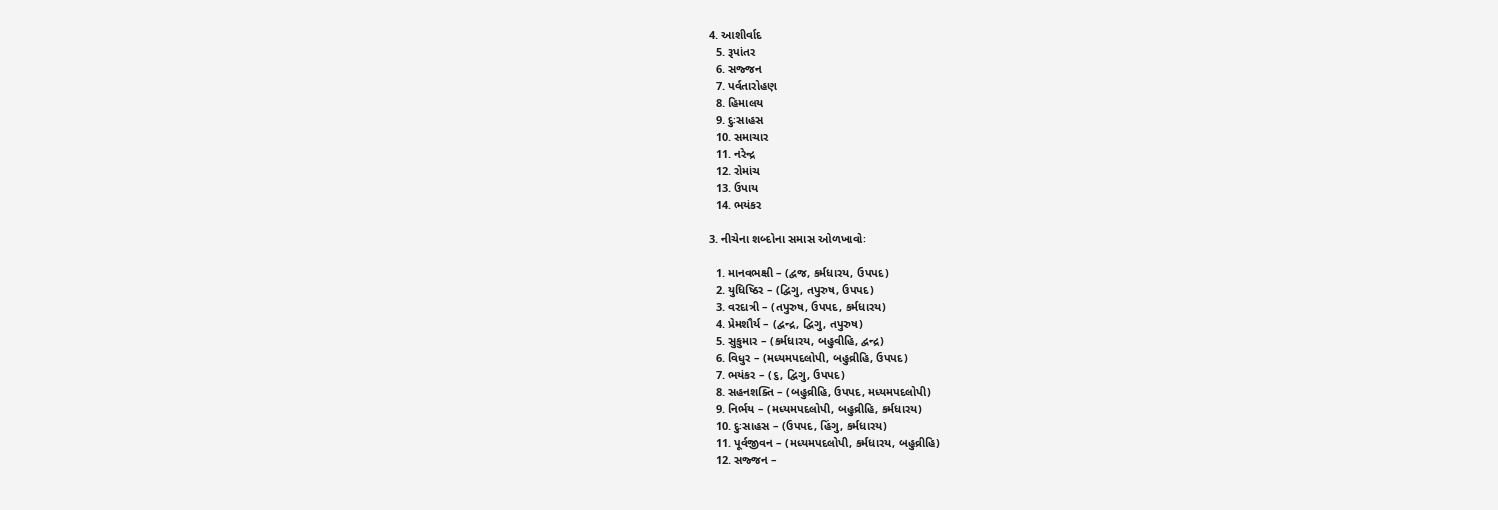4. આશીર્વાદ
  5. રૂપાંતર
  6. સજ્જન
  7. પર્વતારોહણ
  8. હિમાલય
  9. દુઃસાહસ
  10. સમાચાર
  11. નરેન્દ્ર
  12. રોમાંચ
  13. ઉપાય
  14. ભયંકર

3. નીચેના શબ્દોના સમાસ ઓળખાવોઃ

  1. માનવભક્ષી – (દ્વજ, કર્મધારય, ઉપપદ)
  2. યુધિષ્ઠિર – (દ્વિગુ, તપુરુષ, ઉપપદ)
  3. વરદાત્રી – (તપુરુષ, ઉપપદ, કર્મધારય)
  4. પ્રેમશૌર્ય – (દ્વન્દ્ર, દ્વિગુ, તપુરુષ)
  5. સુકુમાર – (કર્મધારય, બહુવીહિ, દ્વન્દ્ર)
  6. વિધુર – (મધ્યમપદલોપી, બહુવ્રીહિ, ઉપપદ)
  7. ભયંકર – (૬, દ્વિગુ, ઉપપદ)
  8. સહનશક્તિ – (બહુવ્રીહિ, ઉપપદ, મધ્યમપદલોપી)
  9. નિર્ભય – (મધ્યમપદલોપી, બહુવ્રીહિ, કર્મધારય)
  10. દુઃસાહસ – (ઉપપદ, હિંગુ, કર્મધારય)
  11. પૂર્વજીવન – (મધ્યમપદલોપી, કર્મધારય, બહુવ્રીહિ)
  12. સજ્જન –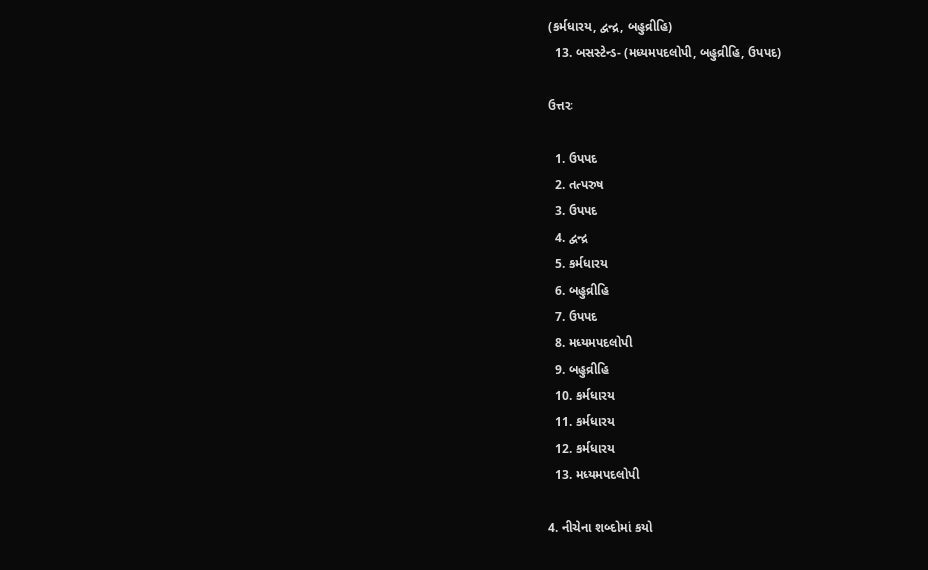(કર્મધારય, દ્વન્દ્ર, બહુવ્રીહિ)
  13. બસસ્ટેન્ડ- (મધ્યમપદલોપી, બહુવ્રીહિ, ઉપપદ)

ઉત્તરઃ

  1. ઉપપદ
  2. તત્પરુષ
  3. ઉપપદ
  4. દ્વન્દ્ર
  5. કર્મધારય
  6. બહુવ્રીહિ
  7. ઉપપદ
  8. મધ્યમપદલોપી
  9. બહુવ્રીહિ
  10. કર્મધારય
  11. કર્મધારય
  12. કર્મધારય
  13. મધ્યમપદલોપી

4. નીચેના શબ્દોમાં કયો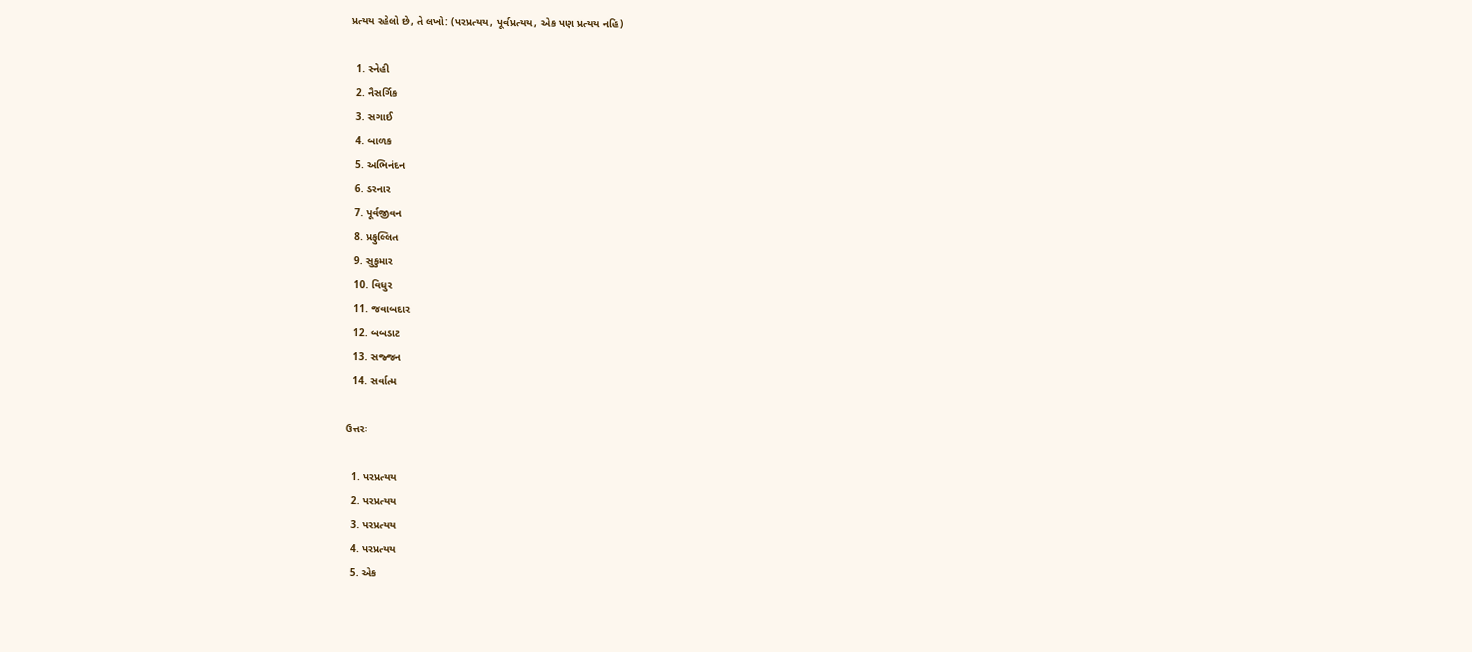પ્રત્યય રહેલો છે, તે લખો: (પરપ્રત્યય, પૂર્વપ્રત્યય, એક પણ પ્રત્યય નહિ)

  1. સ્નેહી
  2. નૈસર્ગિક
  3. સગાઈ
  4. બાળક
  5. અભિનંદન
  6. ડરનાર
  7. પૂર્વજીવન
  8. પ્રફુલ્લિત
  9. સુકુમાર
  10. વિધુર
  11. જવાબદાર
  12. બબડાટ
  13. સજ્જન
  14. સર્વાત્મ

ઉત્તરઃ

  1. પરપ્રત્યય
  2. પરપ્રત્યય
  3. પરપ્રત્યય
  4. પરપ્રત્યય
  5. એક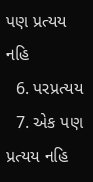પણ પ્રત્યય નહિ
  6. પરપ્રત્યય
  7. એક પણ પ્રત્યય નહિ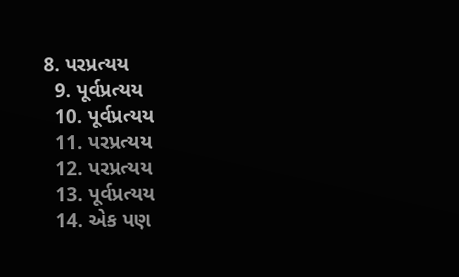8. પરપ્રત્યય
  9. પૂર્વપ્રત્યય
  10. પૂર્વપ્રત્યય
  11. પરપ્રત્યય
  12. પરપ્રત્યય
  13. પૂર્વપ્રત્યય
  14. એક પણ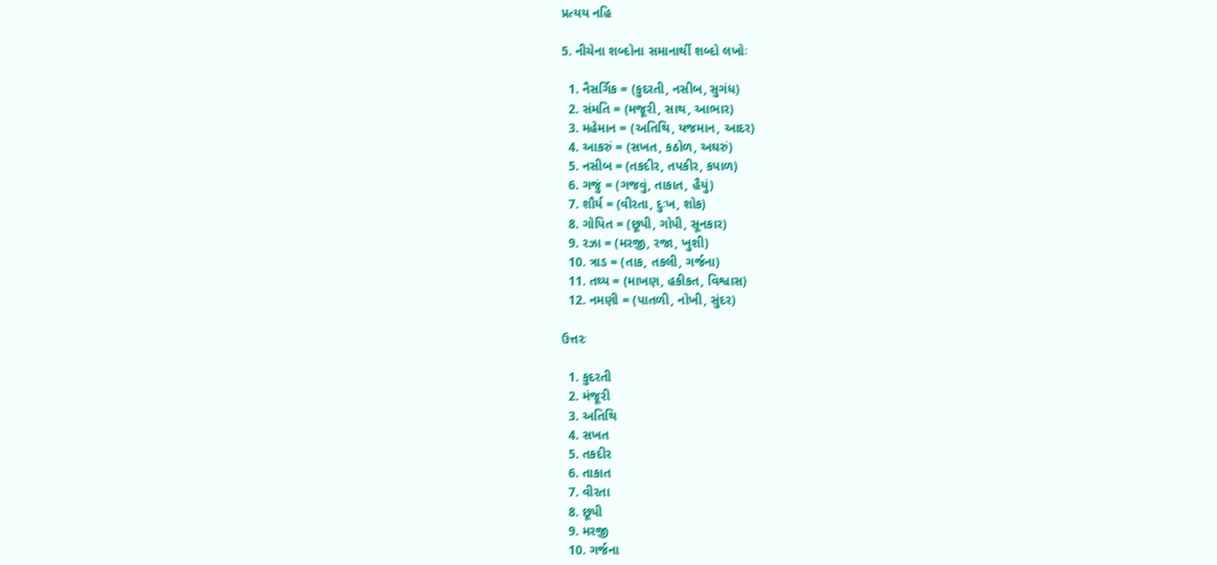પ્રત્યય નહિ

5. નીચેના શબ્દોના સમાનાર્થી શબ્દો લખોઃ

  1. નૈસર્ગિક = (કુદરતી, નસીબ, સુગંધ)
  2. સંમતિ = (મજૂરી, સાથ, આભાર)
  3. મહેમાન = (અતિથિ, યજમાન, આદર)
  4. આકરું = (સખત, કઠોળ, અઘરું)
  5. નસીબ = (તકદીર, તપકીર, કપાળ)
  6. ગજું = (ગજવું, તાકાત, હૈયું)
  7. શૌર્ય = (વીરતા, દુઃખ, શોક)
  8. ગોપિત = (છૂપી, ગોપી, સૂનકાર)
  9. રઝા = (મરજી, રજા, ખુશી)
  10. ત્રાડ = (તાક, તકલી, ગર્જના)
  11. તથ્ય = (માખણ, હકીકત, વિશ્વાસ)
  12. નમણી = (પાતળી, નોખી, સુંદર)

ઉત્તરઃ

  1. કુદરતી
  2. મંજૂરી
  3. અતિથિ
  4. સખત
  5. તકદીર
  6. તાકાત
  7. વીરતા
  8. છૂપી
  9. મરજી
  10. ગર્જના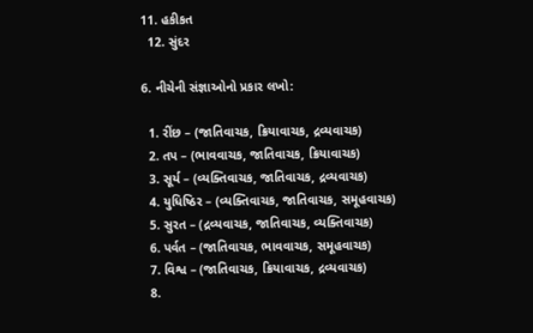11. હકીકત
  12. સુંદર

6. નીચેની સંજ્ઞાઓનો પ્રકાર લખો:

  1. રીંછ – (જાતિવાચક, ક્રિયાવાચક, દ્રવ્યવાચક)
  2. તપ – (ભાવવાચક, જાતિવાચક, ક્રિયાવાચક)
  3. સૂર્ય – (વ્યક્તિવાચક, જાતિવાચક, દ્રવ્યવાચક)
  4. યુધિષ્ઠિર – (વ્યક્તિવાચક, જાતિવાચક, સમૂહવાચક)
  5. સુરત – (દ્રવ્યવાચક, જાતિવાચક, વ્યક્તિવાચક)
  6. પર્વત – (જાતિવાચક, ભાવવાચક, સમૂહવાચક)
  7. વિશ્વ – (જાતિવાચક, ક્રિયાવાચક, દ્રવ્યવાચક)
  8.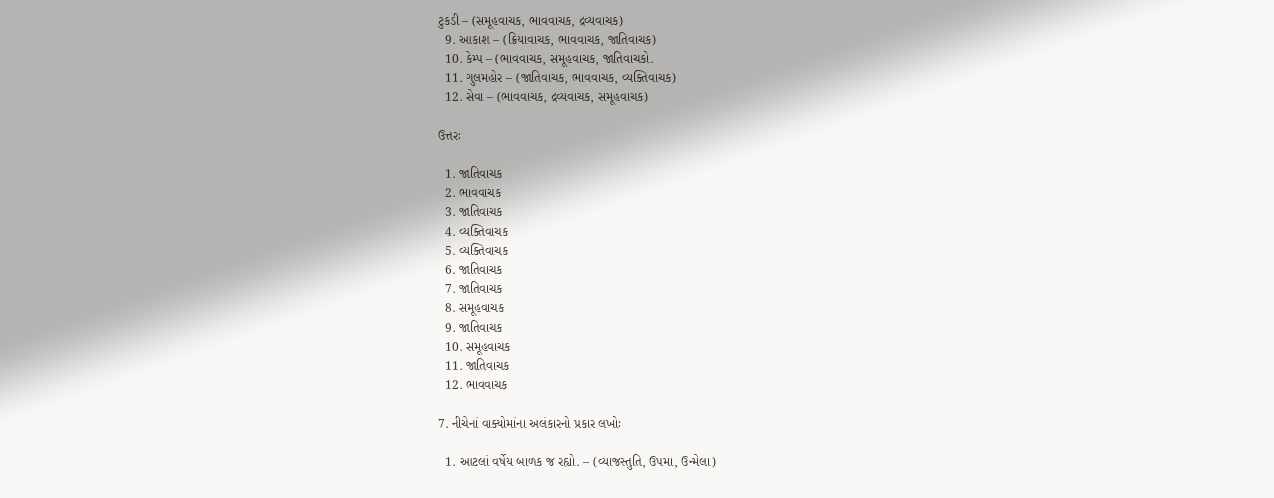ટુકડી – (સમૂહવાચક, ભાવવાચક, દ્રવ્યવાચક)
  9. આકાશ – (ક્રિયાવાચક, ભાવવાચક, જાતિવાચક)
  10. કેમ્પ – (ભાવવાચક, સમૂહવાચક, જાતિવાચકો.
  11. ગુલમહોર – (જાતિવાચક, ભાવવાચક, વ્યક્તિવાચક)
  12. સેવા – (ભાવવાચક, દ્રવ્યવાચક, સમૂહવાચક)

ઉત્તરઃ

  1. જાતિવાચક
  2. ભાવવાચક
  3. જાતિવાચક
  4. વ્યક્તિવાચક
  5. વ્યક્તિવાચક
  6. જાતિવાચક
  7. જાતિવાચક
  8. સમૂહવાચક
  9. જાતિવાચક
  10. સમૂહવાચક
  11. જાતિવાચક
  12. ભાવવાચક

7. નીચેનાં વાક્યોમાંના અલંકારનો પ્રકાર લખોઃ

  1. આટલાં વર્ષેય બાળક જ રહ્યો. – (વ્યાજસ્તુતિ, ઉપમા, ઉન્મેલા)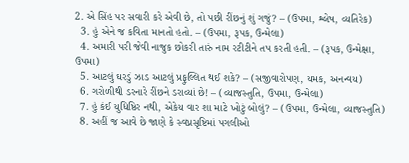2. એ સિંહ પર સવારી કરે એવી છે, તો પછી રીંછનું શું ગજું? – (ઉપમા, શ્લેષ, વ્યતિરેક)
  3. હું એને જ કવિતા માનતો હતો. – (ઉપમા, રૂપક, ઉન્મેલા)
  4. અમારી પરી જેવી નાજુક છોકરી તારું નામ રટીટીને તપ કરતી હતી. – (રૂપક, ઉન્મેક્ષા, ઉપમા)
  5. આટલું ઘરડું ઝાડ આટલું પ્રફુલ્લિત થઈ શકે? – (સજીવારોપણ, યમક, અનન્વય)
  6. ગરોળીથી ડરનારે રીંછને ડરાવ્યાં છે! – (વ્યાજસ્તુતિ, ઉપમા, ઉન્મેલા)
  7. હું કંઈ યુધિષ્ઠિર નથી, એકેય વાર શા માટે ખોટું બોલું? – (ઉપમા, ઉન્મેલા, વ્યાજસ્તુતિ)
  8. અહીં જ આવે છે જાણે કે સ્વપ્નસૃષ્ટિમાં પગલીઓ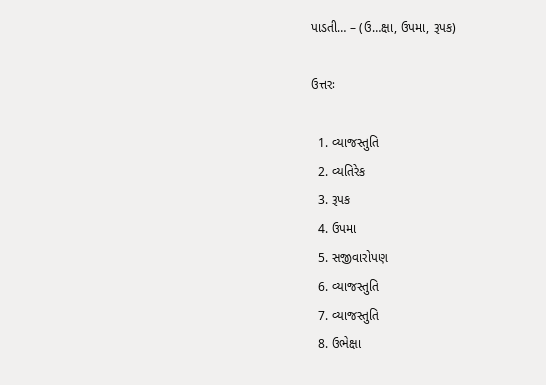પાડતી… – (ઉ…ક્ષા, ઉપમા, રૂપક)

ઉત્તરઃ

  1. વ્યાજસ્તુતિ
  2. વ્યતિરેક
  3. રૂપક
  4. ઉપમા
  5. સજીવારોપણ
  6. વ્યાજસ્તુતિ
  7. વ્યાજસ્તુતિ
  8. ઉભેક્ષા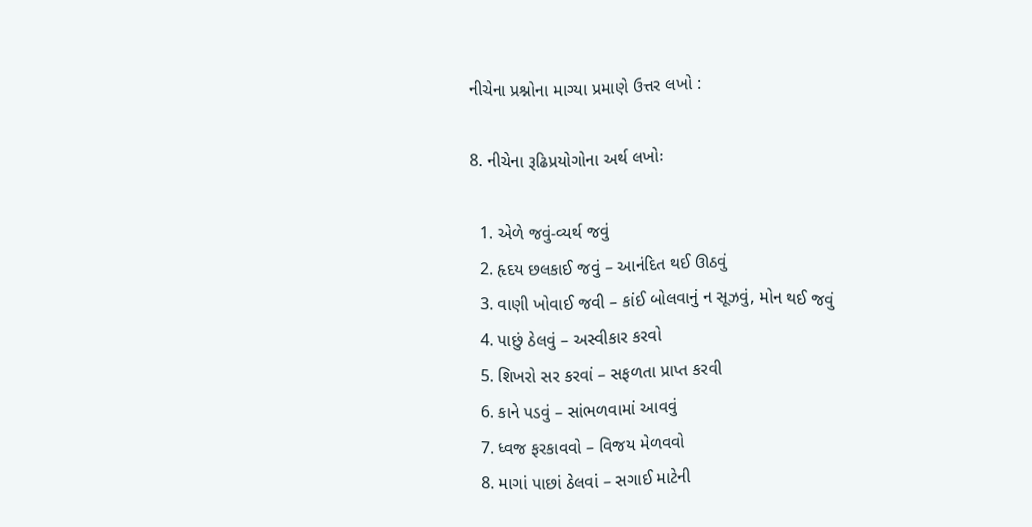નીચેના પ્રશ્નોના માગ્યા પ્રમાણે ઉત્તર લખો :

8. નીચેના રૂઢિપ્રયોગોના અર્થ લખોઃ

  1. એળે જવું-વ્યર્થ જવું
  2. હૃદય છલકાઈ જવું – આનંદિત થઈ ઊઠવું
  3. વાણી ખોવાઈ જવી – કાંઈ બોલવાનું ન સૂઝવું, મોન થઈ જવું
  4. પાછું ઠેલવું – અસ્વીકાર કરવો
  5. શિખરો સર કરવાં – સફળતા પ્રાપ્ત કરવી
  6. કાને પડવું – સાંભળવામાં આવવું
  7. ધ્વજ ફરકાવવો – વિજય મેળવવો
  8. માગાં પાછાં ઠેલવાં – સગાઈ માટેની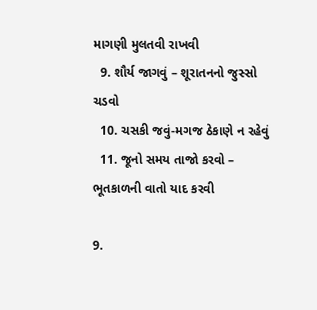માગણી મુલતવી રાખવી
  9. શૌર્ય જાગવું – શૂરાતનનો જુસ્સો ચડવો
  10. ચસકી જવું-મગજ ઠેકાણે ન રહેવું
  11. જૂનો સમય તાજો કરવો – ભૂતકાળની વાતો યાદ કરવી

9.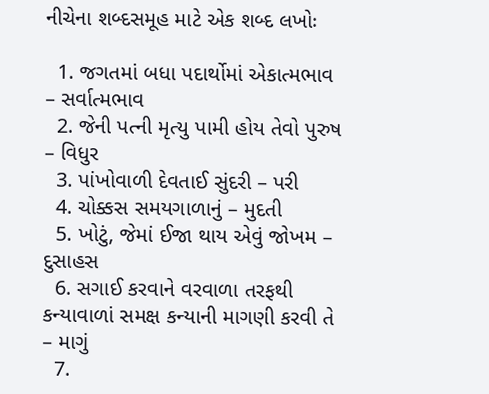નીચેના શબ્દસમૂહ માટે એક શબ્દ લખોઃ

  1. જગતમાં બધા પદાર્થોમાં એકાત્મભાવ – સર્વાત્મભાવ
  2. જેની પત્ની મૃત્યુ પામી હોય તેવો પુરુષ – વિધુર
  3. પાંખોવાળી દેવતાઈ સુંદરી – પરી
  4. ચોક્કસ સમયગાળાનું – મુદતી
  5. ખોટું, જેમાં ઈજા થાય એવું જોખમ – દુસાહસ
  6. સગાઈ કરવાને વરવાળા તરફથી કન્યાવાળાં સમક્ષ કન્યાની માગણી કરવી તે – માગું
  7.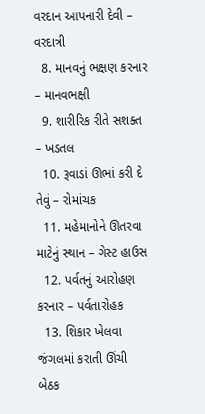વરદાન આપનારી દેવી – વરદાત્રી
  8. માનવનું ભક્ષણ કરનાર – માનવભક્ષી
  9. શારીરિક રીતે સશક્ત – ખડતલ
  10. રૂવાડાં ઊભાં કરી દે તેવું – રોમાંચક
  11. મહેમાનોને ઊતરવા માટેનું સ્થાન – ગેસ્ટ હાઉસ
  12. પર્વતનું આરોહણ કરનાર – પર્વતારોહક
  13. શિકાર ખેલવા જંગલમાં કરાતી ઊંચી બેઠક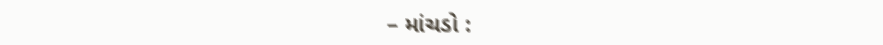– માંચડો :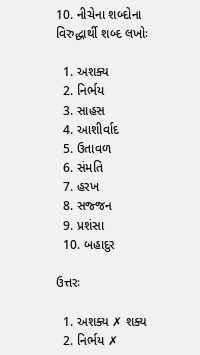10. નીચેના શબ્દોના વિરુદ્ધાર્થી શબ્દ લખોઃ

  1. અશક્ય
  2. નિર્ભય
  3. સાહસ
  4. આશીર્વાદ
  5. ઉતાવળ
  6. સંમતિ
  7. હરખ
  8. સજ્જન
  9. પ્રશંસા
  10. બહાદુર

ઉત્તરઃ

  1. અશક્ય ✗ શક્ય
  2. નિર્ભય ✗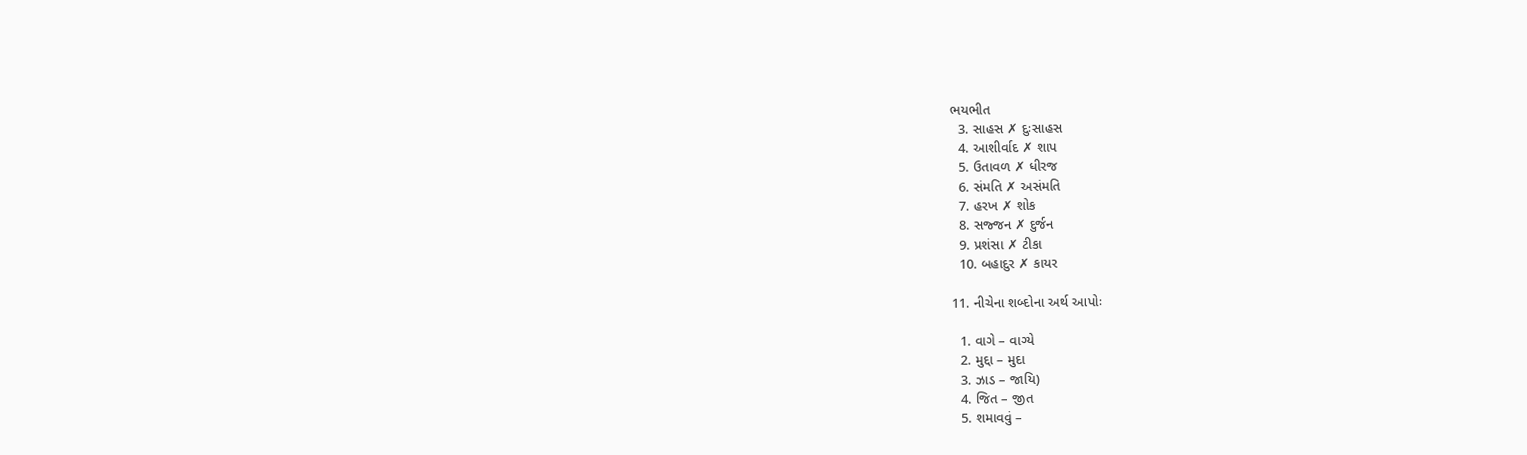ભયભીત
  3. સાહસ ✗ દુઃસાહસ
  4. આશીર્વાદ ✗ શાપ
  5. ઉતાવળ ✗ ધીરજ
  6. સંમતિ ✗ અસંમતિ
  7. હરખ ✗ શોક
  8. સજ્જન ✗ દુર્જન
  9. પ્રશંસા ✗ ટીકા
  10. બહાદુર ✗ કાયર

11. નીચેના શબ્દોના અર્થ આપોઃ

  1. વાગે – વાગ્યે
  2. મુદ્દા – મુદા
  3. ઝાડ – જાયિ)
  4. જિત – જીત
  5. શમાવવું –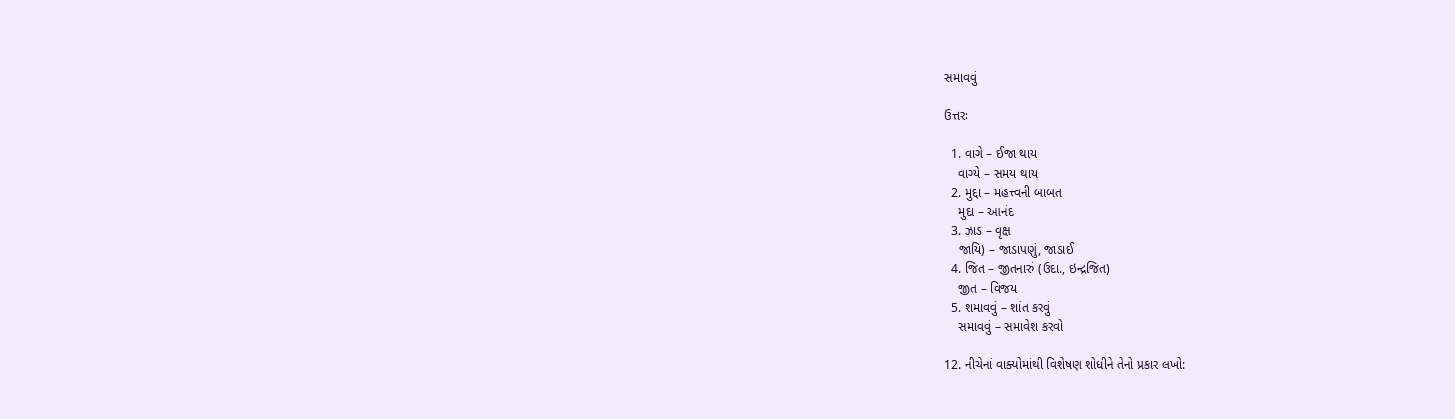સમાવવું

ઉત્તરઃ

  1. વાગે – ઈજા થાય
    વાગ્યે – સમય થાય
  2. મુદ્દા – મહત્ત્વની બાબત
    મુદા – આનંદ
  3. ઝાડ – વૃક્ષ
    જાયિ) – જાડાપણું, જાડાઈ
  4. જિત – જીતનારું (ઉદા., ઇન્દ્રજિત)
    જીત – વિજય
  5. શમાવવું – શાંત કરવું
    સમાવવું – સમાવેશ કરવો

12. નીચેનાં વાક્યોમાંથી વિશેષણ શોધીને તેનો પ્રકાર લખો: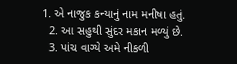1. એ નાજુક કન્યાનું નામ મનીષા હતું.
  2. આ સહુથી સુંદર મકાન મળ્યું છે.
  3. પાંચ વાગ્યે અમે નીકળી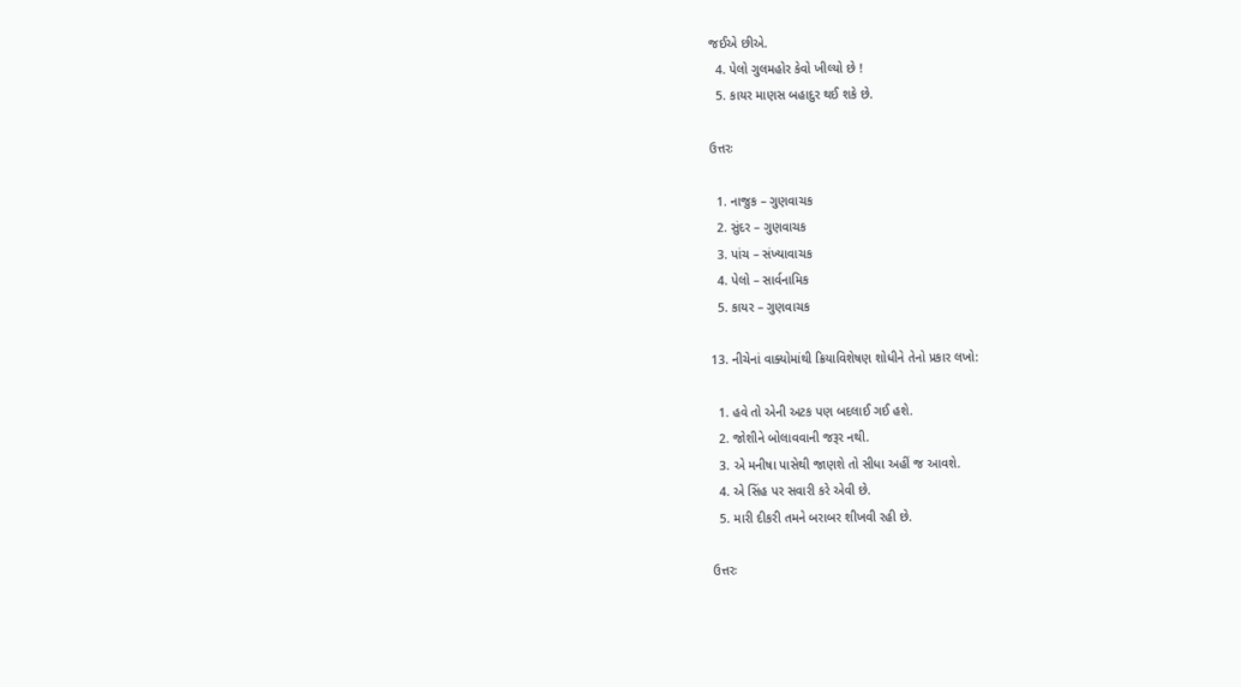જઈએ છીએ.
  4. પેલો ગુલમહોર કેવો ખીલ્યો છે !
  5. કાયર માણસ બહાદુર થઈ શકે છે.

ઉત્તરઃ

  1. નાજુક – ગુણવાચક
  2. સુંદર – ગુણવાચક
  3. પાંચ – સંખ્યાવાચક
  4. પેલો – સાર્વનામિક
  5. કાયર – ગુણવાચક

13. નીચેનાં વાક્યોમાંથી ક્રિયાવિશેષણ શોધીને તેનો પ્રકાર લખો:

  1. હવે તો એની અટક પણ બદલાઈ ગઈ હશે.
  2. જોશીને બોલાવવાની જરૂર નથી.
  3. એ મનીષા પાસેથી જાણશે તો સીધા અહીં જ આવશે.
  4. એ સિંહ પર સવારી કરે એવી છે.
  5. મારી દીકરી તમને બરાબર શીખવી રહી છે.

ઉત્તરઃ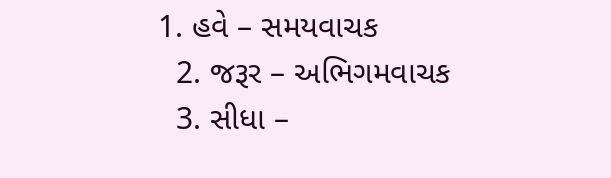1. હવે – સમયવાચક
  2. જરૂર – અભિગમવાચક
  3. સીધા –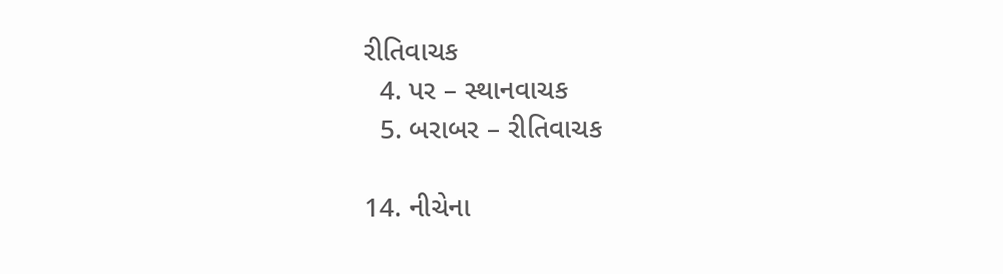રીતિવાચક
  4. પર – સ્થાનવાચક
  5. બરાબર – રીતિવાચક

14. નીચેના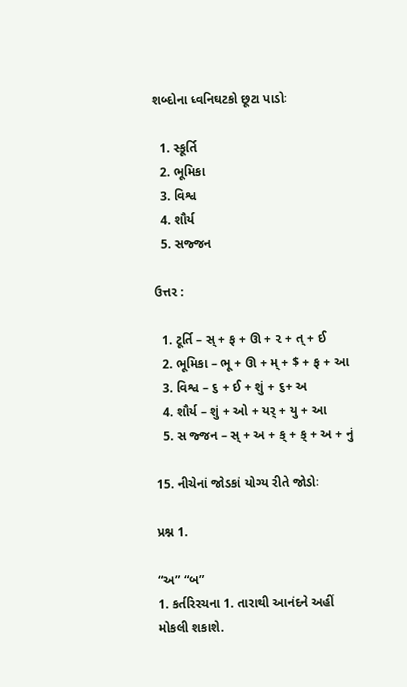શબ્દોના ધ્વનિઘટકો છૂટા પાડોઃ

  1. સ્કૂર્તિ
  2. ભૂમિકા
  3. વિશ્વ
  4. શૌર્ય
  5. સજ્જન

ઉત્તર :

  1. ટૂર્તિ – સ્ + ફ + ઊ + ૨ + ત્ + ઈ
  2. ભૂમિકા – ભૂ + ઊ + મ્ + $ + ફ + આ
  3. વિશ્વ – ૬ + ઈ + શું + ૬+ અ
  4. શૌર્ય – શું + ઓ + યર્ + યુ + આ
  5. સ જ્જન – સ્ + અ + ક્ + ક્ + અ + નું

15. નીચેનાં જોડકાં યોગ્ય રીતે જોડોઃ

પ્રશ્ન 1.

“અ” “બ”
1. કર્તરિરચના 1. તારાથી આનંદને અહીં મોકલી શકાશે.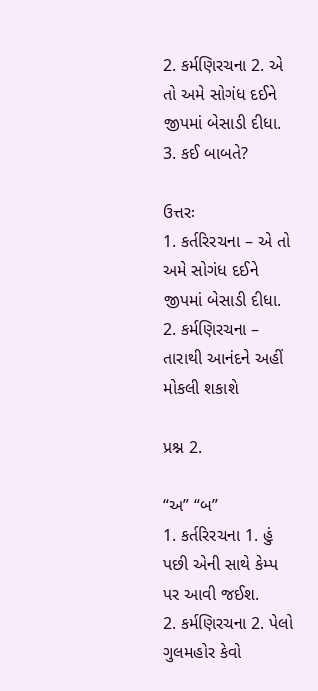2. કર્મણિરચના 2. એ તો અમે સોગંધ દઈને જીપમાં બેસાડી દીધા.
3. કઈ બાબતે?

ઉત્તરઃ
1. કર્તરિરચના – એ તો અમે સોગંધ દઈને જીપમાં બેસાડી દીધા.
2. કર્મણિરચના – તારાથી આનંદને અહીં મોકલી શકાશે

પ્રશ્ન 2.

“અ” “બ”
1. કર્તરિરચના 1. હું પછી એની સાથે કેમ્પ પર આવી જઈશ.
2. કર્મણિરચના 2. પેલો ગુલમહોર કેવો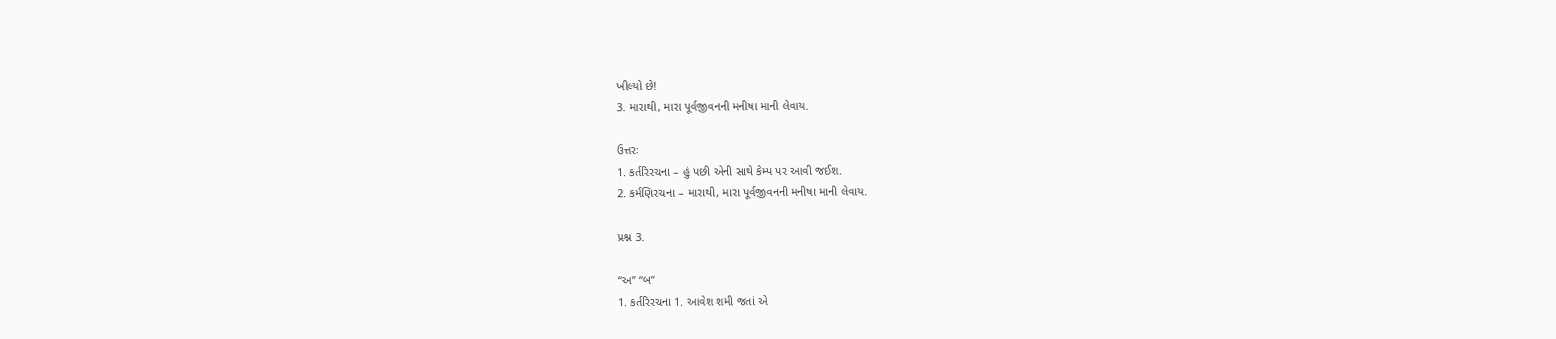ખીલ્યો છે!
3. મારાથી, મારા પૂર્વજીવનની મનીષા માની લેવાય.

ઉત્તરઃ
1. કર્તરિરચના – હું પછી એની સાથે કેમ્પ પર આવી જઈશ.
2. કર્મણિરચના – મારાથી, મારા પૂર્વજીવનની મનીષા માની લેવાય.

પ્રશ્ન 3.

“અ” “બ”
1. કર્તરિરચના 1. આવેશ શમી જતાં એ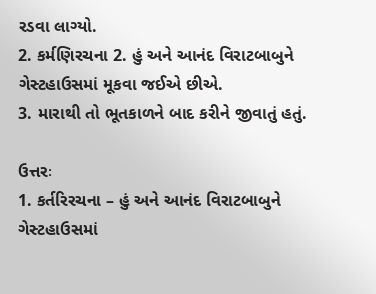રડવા લાગ્યો.
2. કર્મણિરચના 2. હું અને આનંદ વિરાટબાબુને ગેસ્ટહાઉસમાં મૂકવા જઈએ છીએ.
3. મારાથી તો ભૂતકાળને બાદ કરીને જીવાતું હતું.

ઉત્તરઃ
1. કર્તરિરચના – હું અને આનંદ વિરાટબાબુને ગેસ્ટહાઉસમાં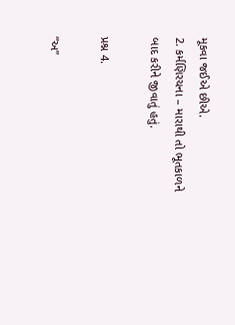મૂકવા જઈએ છીએ.
2. કર્મણિરચના – મારાથી તો ભૂતકાળને બાદ કરીને જીવાતું હતું.

પ્રશ્ન 4.

“અ”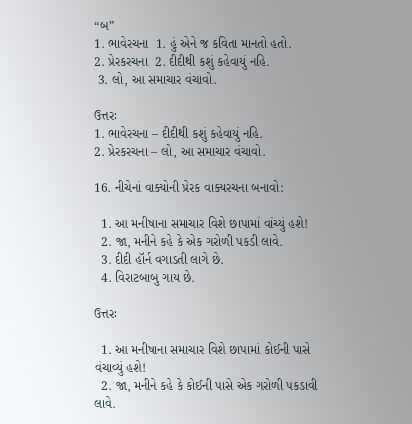“બ”
1. ભાવેરચના  1. હું એને જ કવિતા માનતો હતો.
2. પ્રેરકરચના  2. દીદીથી કશું કહેવાયું નહિ.
 3. લો, આ સમાચાર વંચાવો.

ઉત્તરઃ
1. ભાવેરચના – દીદીથી કશું કહેવાયું નહિ.
2. પ્રેરકરચના – લો, આ સમાચાર વંચાવો.

16. નીચેનાં વાક્યોની પ્રેરક વાક્યરચના બનાવો:

  1. આ મનીષાના સમાચાર વિશે છાપામાં વાંચ્યું હશે!
  2. જા, મનીને કહે કે એક ગરોળી પકડી લાવે.
  3. દીદી હૉર્ન વગાડતી લાગે છે.
  4. વિરાટબાબુ ગાય છે.

ઉત્તરઃ

  1. આ મનીષાના સમાચાર વિશે છાપામાં કોઈની પાસે વંચાવ્યું હશે!
  2. જા, મનીને કહે કે કોઈની પાસે એક ગરોળી પકડાવી લાવે.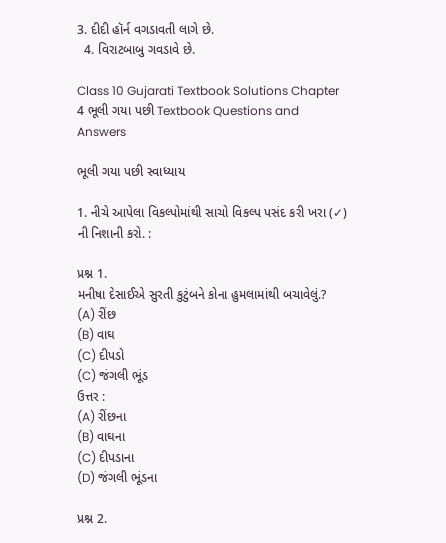3. દીદી હૉર્ન વગડાવતી લાગે છે.
  4. વિરાટબાબુ ગવડાવે છે.

Class 10 Gujarati Textbook Solutions Chapter 4 ભૂલી ગયા પછી Textbook Questions and Answers

ભૂલી ગયા પછી સ્વાધ્યાય

1. નીચે આપેલા વિકલ્પોમાંથી સાચો વિકલ્પ પસંદ કરી ખરા (✓) ની નિશાની કરો. :

પ્રશ્ન 1.
મનીષા દેસાઈએ સુરતી કુટુંબને કોના હુમલામાંથી બચાવેલું.?
(A) રીંછ
(B) વાઘ
(C) દીપડો
(C) જંગલી ભૂંડ
ઉત્તર :
(A) રીંછના
(B) વાઘના
(C) દીપડાના
(D) જંગલી ભૂંડના

પ્રશ્ન 2.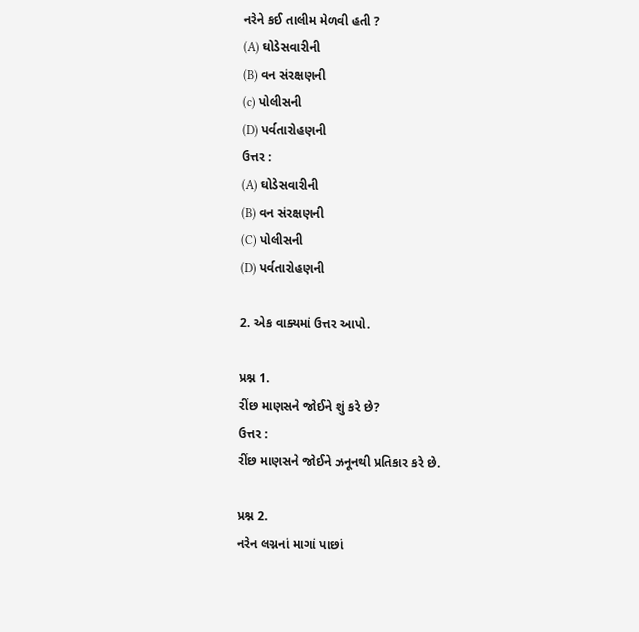નરેને કઈ તાલીમ મેળવી હતી ?
(A) ઘોડેસવારીની
(B) વન સંરક્ષણની
(c) પોલીસની
(D) પર્વતારોહણની
ઉત્તર :
(A) ઘોડેસવારીની
(B) વન સંરક્ષણની
(C) પોલીસની
(D) પર્વતારોહણની

2. એક વાક્યમાં ઉત્તર આપો.

પ્રશ્ન 1.
રીંછ માણસને જોઈને શું કરે છે?
ઉત્તર :
રીંછ માણસને જોઈને ઝનૂનથી પ્રતિકાર કરે છે.

પ્રશ્ન 2.
નરેન લગ્નનાં માગાં પાછાં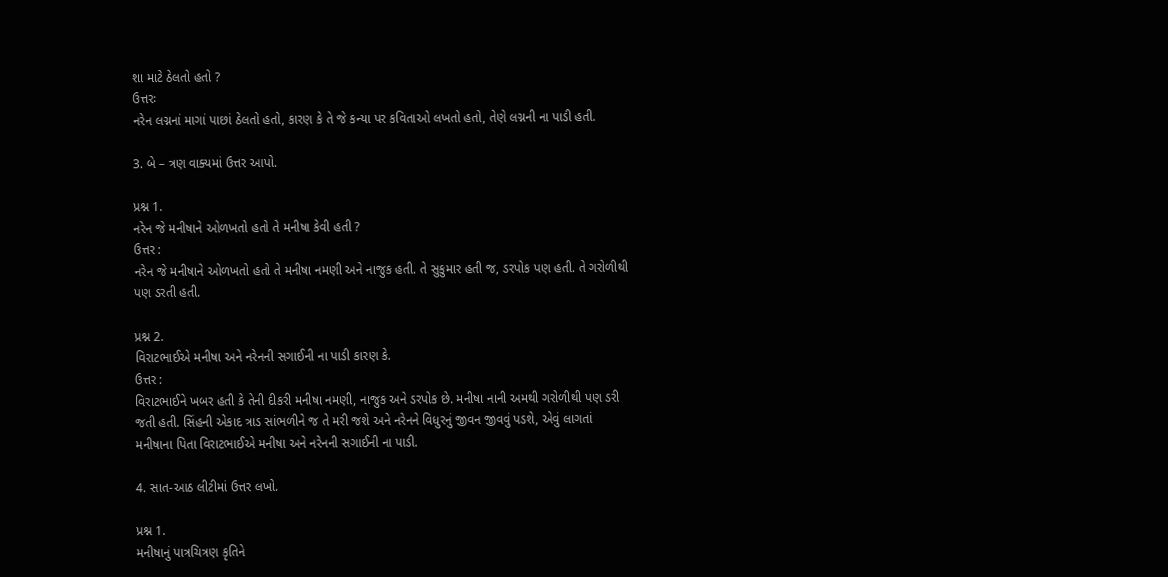શા માટે ઠેલતો હતો ?
ઉત્તરઃ
નરેન લગ્નનાં માગાં પાછાં ઠેલતો હતો, કારણ કે તે જે કન્યા પર કવિતાઓ લખતો હતો, તેણે લગ્નની ના પાડી હતી.

3. બે – ત્રણ વાક્યમાં ઉત્તર આપો.

પ્રશ્ન 1.
નરેન જે મનીષાને ઓળખતો હતો તે મનીષા કેવી હતી ?
ઉત્તર :
નરેન જે મનીષાને ઓળખતો હતો તે મનીષા નમણી અને નાજુક હતી. તે સુકુમાર હતી જ, ડરપોક પણ હતી. તે ગરોળીથી પણ ડરતી હતી.

પ્રશ્ન 2.
વિરાટભાઈએ મનીષા અને નરેનની સગાઈની ના પાડી કારણ કે.
ઉત્તર :
વિરાટભાઈને ખબર હતી કે તેની દીકરી મનીષા નમણી, નાજુક અને ડરપોક છે. મનીષા નાની અમથી ગરોળીથી પણ ડરી જતી હતી. સિંહની એકાદ ત્રાડ સાંભળીને જ તે મરી જશે અને નરેનને વિધુરનું જીવન જીવવું પડશે, એવું લાગતાં મનીષાના પિતા વિરાટભાઈએ મનીષા અને નરેનની સગાઈની ના પાડી.

4. સાત-આઠ લીટીમાં ઉત્તર લખો.

પ્રશ્ન 1.
મનીષાનું પાત્રચિત્રણ કૃતિને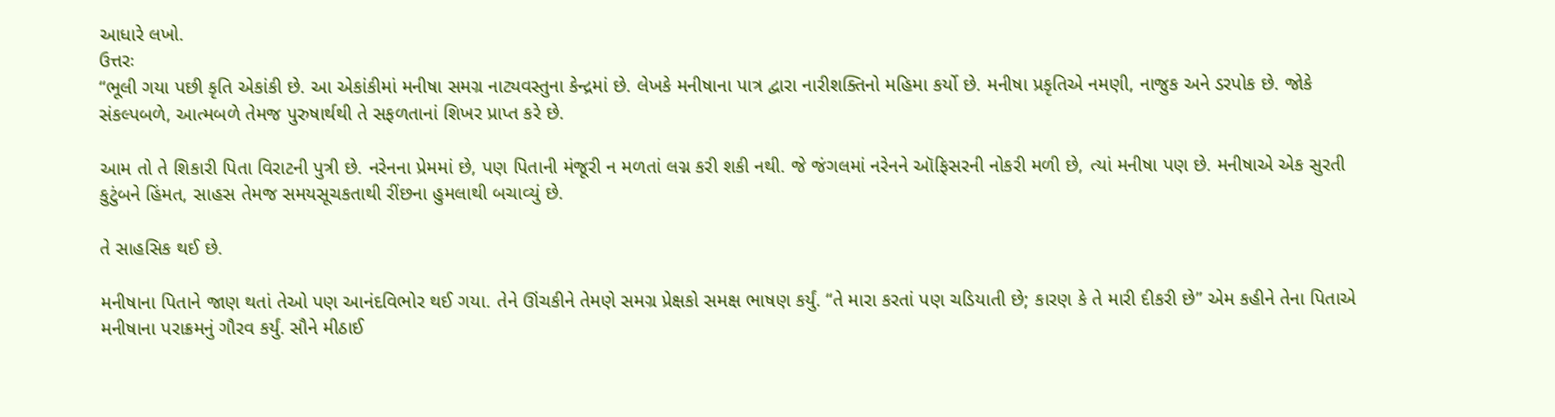આધારે લખો.
ઉત્તરઃ
“ભૂલી ગયા પછી કૃતિ એકાંકી છે. આ એકાંકીમાં મનીષા સમગ્ર નાટ્યવસ્તુના કેન્દ્રમાં છે. લેખકે મનીષાના પાત્ર દ્વારા નારીશક્તિનો મહિમા કર્યો છે. મનીષા પ્રકૃતિએ નમણી, નાજુક અને ડરપોક છે. જોકે સંકલ્પબળે, આત્મબળે તેમજ પુરુષાર્થથી તે સફળતાનાં શિખર પ્રાપ્ત કરે છે.

આમ તો તે શિકારી પિતા વિરાટની પુત્રી છે. નરેનના પ્રેમમાં છે, પણ પિતાની મંજૂરી ન મળતાં લગ્ન કરી શકી નથી. જે જંગલમાં નરેનને ઑફિસરની નોકરી મળી છે, ત્યાં મનીષા પણ છે. મનીષાએ એક સુરતી કુટુંબને હિંમત, સાહસ તેમજ સમયસૂચકતાથી રીંછના હુમલાથી બચાવ્યું છે.

તે સાહસિક થઈ છે.

મનીષાના પિતાને જાણ થતાં તેઓ પણ આનંદવિભોર થઈ ગયા. તેને ઊંચકીને તેમણે સમગ્ર પ્રેક્ષકો સમક્ષ ભાષણ કર્યું. “તે મારા કરતાં પણ ચડિયાતી છે; કારણ કે તે મારી દીકરી છે” એમ કહીને તેના પિતાએ મનીષાના પરાક્રમનું ગૌરવ કર્યું. સૌને મીઠાઈ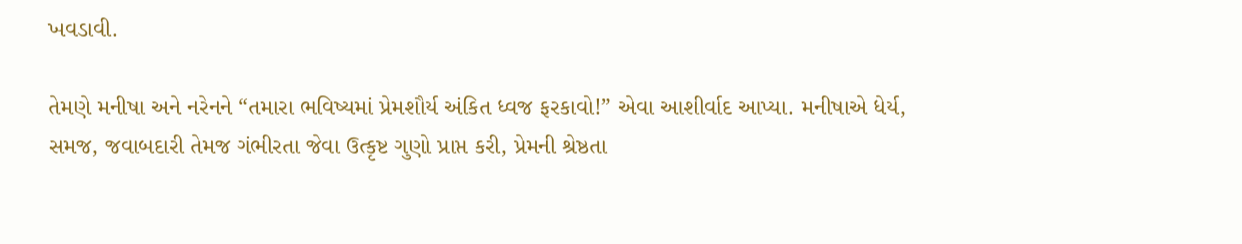ખવડાવી.

તેમણે મનીષા અને નરેનને “તમારા ભવિષ્યમાં પ્રેમશૌર્ય અંકિત ધ્વજ ફરકાવો!” એવા આશીર્વાદ આપ્યા. મનીષાએ ધેર્ય, સમજ, જવાબદારી તેમજ ગંભીરતા જેવા ઉત્કૃષ્ટ ગુણો પ્રાપ્ત કરી, પ્રેમની શ્રેષ્ઠતા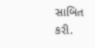સાબિત કરી.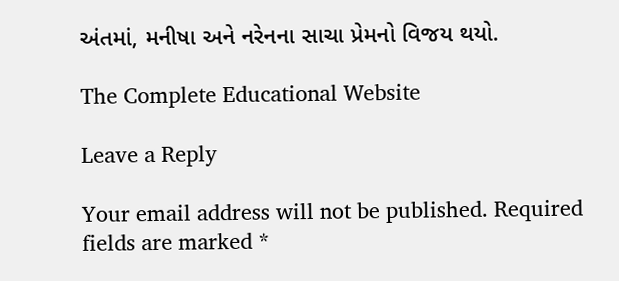અંતમાં, મનીષા અને નરેનના સાચા પ્રેમનો વિજય થયો.

The Complete Educational Website

Leave a Reply

Your email address will not be published. Required fields are marked *